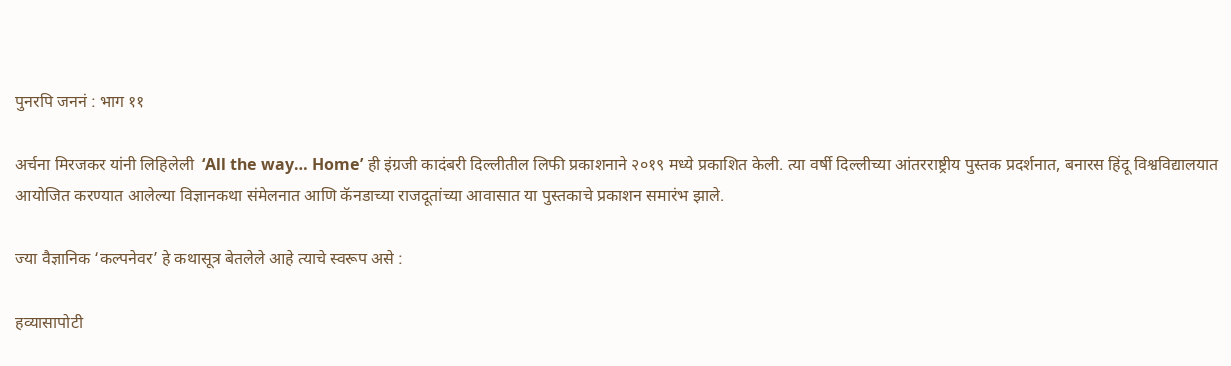पुनरपि जननं : भाग ११

अर्चना मिरजकर यांनी लिहिलेली  ‘All the way… Home’ ही इंग्रजी कादंबरी दिल्लीतील लिफी प्रकाशनाने २०१९ मध्ये प्रकाशित केली. त्या वर्षी दिल्लीच्या आंतरराष्ट्रीय पुस्तक प्रदर्शनात, बनारस हिंदू विश्वविद्यालयात आयोजित करण्यात आलेल्या विज्ञानकथा संमेलनात आणि कॅनडाच्या राजदूतांच्या आवासात या पुस्तकाचे प्रकाशन समारंभ झाले.

ज्या वैज्ञानिक ‘कल्पनेवर’ हे कथासूत्र बेतलेले आहे त्याचे स्वरूप असे :

हव्यासापोटी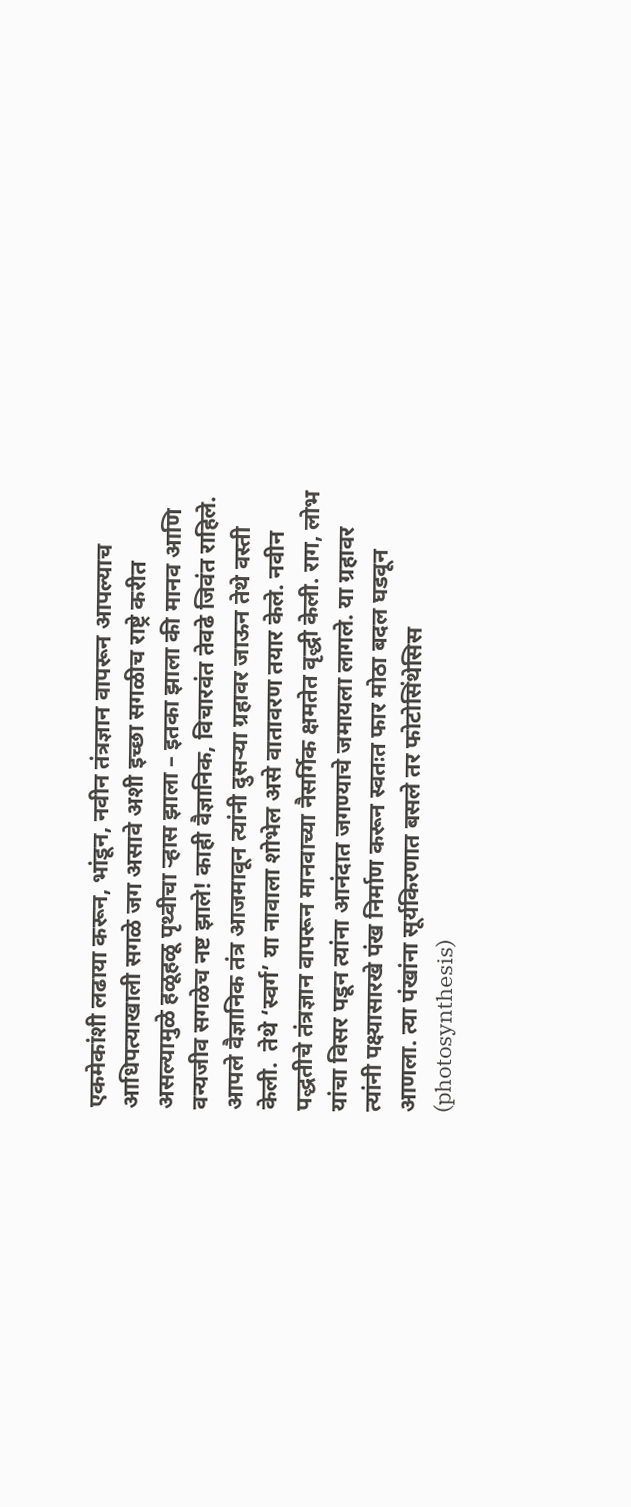एकमेकांशी लढाया करून, भांडून, नवीन तंत्रज्ञान वापरून आपल्याच आधिपत्याखाली सगळे जग असावे अशी इच्छा सगळीच राष्ट्रे करीत असल्यामुळे हळूहळू पृथ्वीचा ऱ्हास झाला – इतका झाला की मानव आणि वन्यजीव सगळेच नष्ट झाले! काही वैज्ञानिक, विचारवंत तेवढे जिवंत राहिले. आपले वैज्ञानिक तंत्र आजमावून त्यांनी दुसऱ्या ग्रहावर जाऊन तेथे वस्ती केली.  तेथे ‘स्वर्ग’ या नावाला शोभेल असे वातावरण तयार केले. नवीन पद्धतीचे तंत्रज्ञान वापरून मानवाच्या नैसर्गिक क्षमतेत वृद्धी केली. राग, लोभ यांचा विसर पडून त्यांना आनंदात जगण्याचे जमायला लागले. या ग्रहावर त्यांनी पक्ष्यासारखे पंख निर्माण करून स्वतःत फार मोठा बदल घडवून आणला. त्या पंखांना सूर्यकिरणात बसले तर फोटोसिंथेसिस (photosynthesis)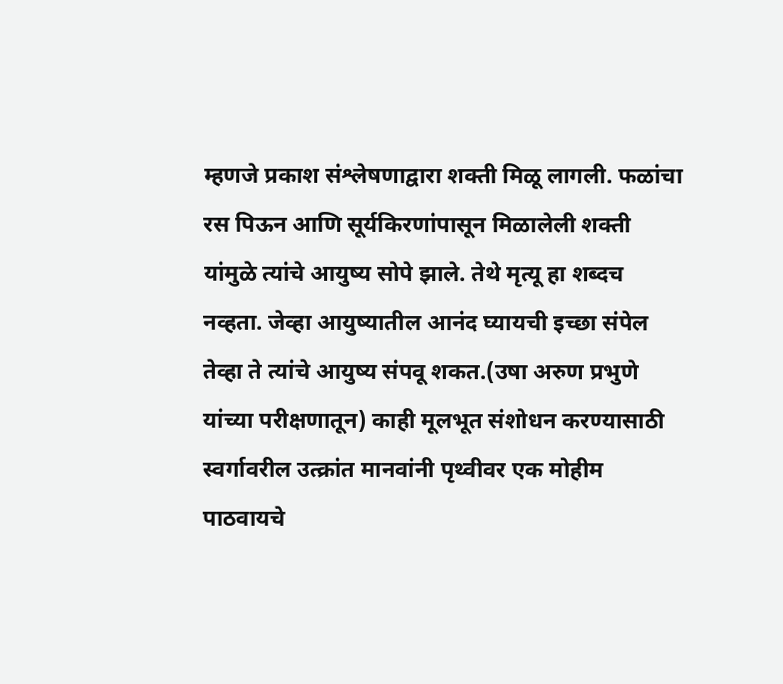म्हणजे प्रकाश संश्लेषणाद्वारा शक्ती मिळू लागली. फळांचा रस पिऊन आणि सूर्यकिरणांपासून मिळालेली शक्ती यांमुळे त्यांचे आयुष्य सोपे झाले. तेथे मृत्यू हा शब्दच नव्हता. जेव्हा आयुष्यातील आनंद घ्यायची इच्छा संपेल तेव्हा ते त्यांचे आयुष्य संपवू शकत.(उषा अरुण प्रभुणे यांच्या परीक्षणातून) काही मूलभूत संशोधन करण्यासाठी स्वर्गावरील उत्क्रांत मानवांनी पृथ्वीवर एक मोहीम पाठवायचे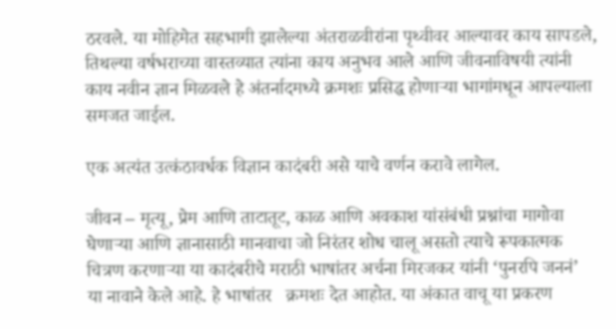ठरवले. या मोहिमेत सहभागी झालेल्या अंतराळवीरांना पृथ्वीवर आल्यावर काय सापडले, तिथल्या वर्षभराच्या वास्तव्यात त्यांना काय अनुभव आले आणि जीवनाविषयी त्यांनी काय नवीन ज्ञान मिळवले हे अंतर्नादमध्ये क्रमशः प्रसिद्ध होणाऱ्या भागांमधून आपल्याला समजत जाईल.

एक अत्यंत उत्कंठावर्धक विज्ञान कादंबरी असे याचे वर्णन करावे लागेल.

जीवन – मृत्यू, प्रेम आणि ताटातूट, काळ आणि अवकाश यांसंबंधी प्रश्नांचा मागोवा घेणाऱ्या आणि ज्ञानासाठी मानवाचा जो निरंतर शोध चालू असतो त्याचे रूपकात्मक चित्रण करणाऱ्या या कादंबरीचे मराठी भाषांतर अर्चना मिरजकर यांनी ‘पुनरपि जननं’  या नावाने केले आहे. हे भाषांतर   क्रमशः देत आहोत. या अंकात वाचू या प्रकरण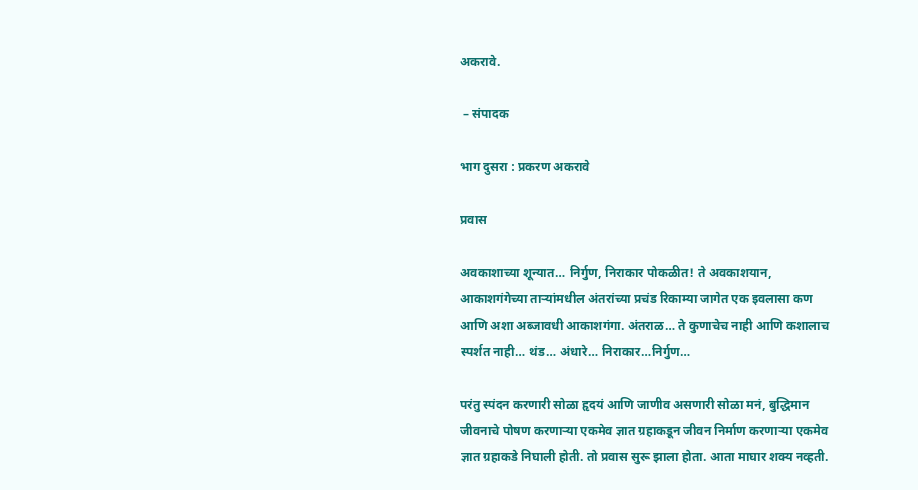अकरावे.

 – संपादक

भाग दुसरा : प्रकरण अकरावे

प्रवास

अवकाशाच्या शून्यात… निर्गुण, निराकार पोकळीत! ते अवकाशयान, आकाशगंगेच्या ताऱ्यांमधील अंतरांच्या प्रचंड रिकाम्या जागेत एक इवलासा कण आणि अशा अब्जावधी आकाशगंगा. अंतराळ… ते कुणाचेच नाही आणि कशालाच स्पर्शत नाही… थंड… अंधारे… निराकार…निर्गुण…

परंतु स्पंदन करणारी सोळा हृदयं आणि जाणीव असणारी सोळा मनं, बुद्धिमान जीवनाचे पोषण करणाऱ्या एकमेव ज्ञात ग्रहाकडून जीवन निर्माण करणाऱ्या एकमेव ज्ञात ग्रहाकडे निघाली होती. तो प्रवास सुरू झाला होता. आता माघार शक्य नव्हती.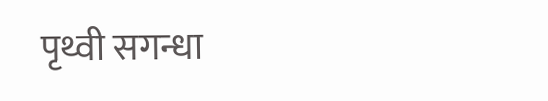पृथ्वी सगन्धा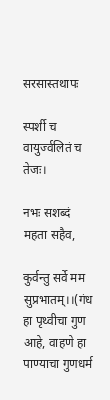सरसास्तथापः

स्पर्शी च वायुर्ज्वलितं च तेजः।

नभः सशब्दं महता सहैव,

कुर्वन्तु सर्वे मम सुप्रभातम्।।(गंध हा पृथ्वीचा गुण आहे, वाहणे हा पाण्याचा गुणधर्म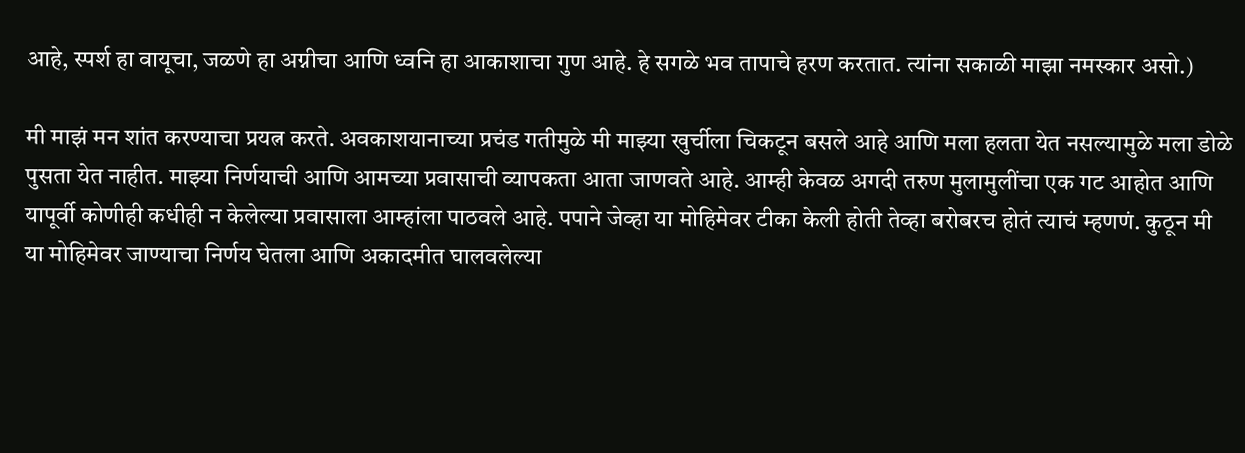आहे, स्पर्श हा वायूचा, जळणे हा अग्नीचा आणि ध्वनि हा आकाशाचा गुण आहे. हे सगळे भव तापाचे हरण करतात. त्यांना सकाळी माझा नमस्कार असो.)

मी माझं मन शांत करण्याचा प्रयत्न करते. अवकाशयानाच्या प्रचंड गतीमुळे मी माझ्या खुर्चीला चिकटून बसले आहे आणि मला हलता येत नसल्यामुळे मला डोळे पुसता येत नाहीत. माझ्या निर्णयाची आणि आमच्या प्रवासाची व्यापकता आता जाणवते आहे. आम्ही केवळ अगदी तरुण मुलामुलींचा एक गट आहोत आणि यापूर्वी कोणीही कधीही न केलेल्या प्रवासाला आम्हांला पाठवले आहे. पपाने जेव्हा या मोहिमेवर टीका केली होती तेव्हा बरोबरच होतं त्याचं म्हणणं. कुठून मी या मोहिमेवर जाण्याचा निर्णय घेतला आणि अकादमीत घालवलेल्या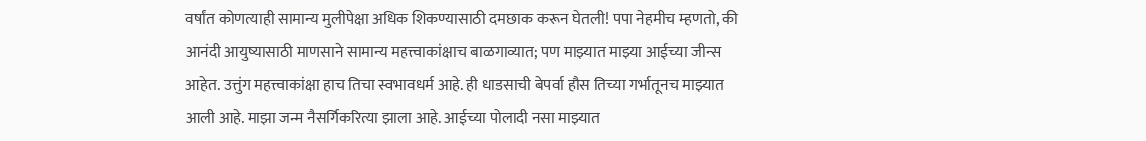वर्षांत कोणत्याही सामान्य मुलीपेक्षा अधिक शिकण्यासाठी दमछाक करून घेतली! पपा नेहमीच म्हणतो, की आनंदी आयुष्यासाठी माणसाने सामान्य महत्त्वाकांक्षाच बाळगाव्यात; पण माझ्यात माझ्या आईच्या जीन्स आहेत. उत्तुंग महत्त्वाकांक्षा हाच तिचा स्वभावधर्म आहे. ही धाडसाची बेपर्वा हौस तिच्या गर्भातूनच माझ्यात आली आहे. माझा जन्म नैसर्गिकरित्या झाला आहे. आईच्या पोलादी नसा माझ्यात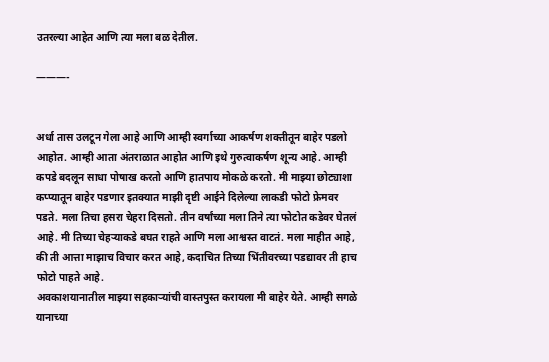उतरल्या आहेत आणि त्या मला बळ देतील.

———-


अर्धा तास उलटून गेला आहे आणि आम्ही स्वर्गाच्या आकर्षण शक्तीतून बाहेर पडलो आहोत. आम्ही आता अंतराळात आहोत आणि इथे गुरुत्वाकर्षण शून्य आहे. आम्ही कपडे बदलून साधा पोषाख करतो आणि हातपाय मोकळे करतो. मी माझ्या छोट्याशा कप्प्यातून बाहेर पडणार इतक्यात माझी दृष्टी आईने दिलेल्या लाकडी फोटो फ्रेमवर पडते. मला तिचा हसरा चेहरा दिसतो. तीन वर्षांच्या मला तिने त्या फोटोत कडेवर घेतलं आहे. मी तिच्या चेहऱ्याकडे बघत राहते आणि मला आश्वस्त वाटतं. मला माहीत आहे, की ती आत्ता माझाच विचार करत आहे, कदाचित तिच्या भिंतीवरच्या पडद्यावर ती हाच फोटो पाहते आहे.
अवकाशयानातील माझ्या सहकाऱ्यांची वास्तपुस्त करायला मी बाहेर येते. आम्ही सगळे यानाच्या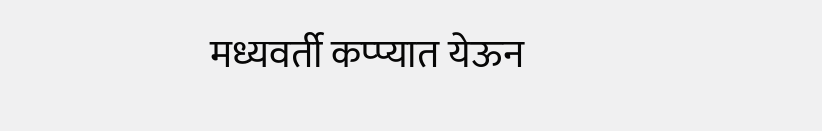मध्यवर्ती कप्प्यात येऊन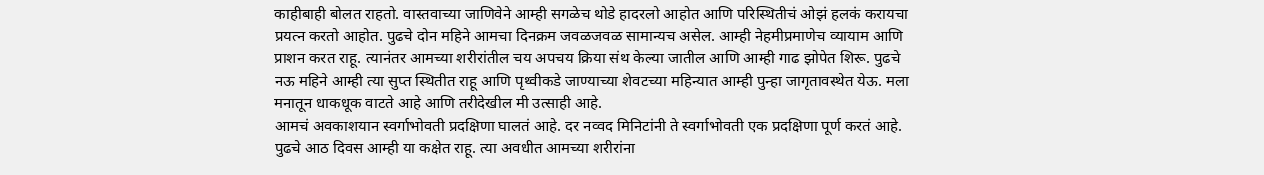काहीबाही बोलत राहतो. वास्तवाच्या जाणिवेने आम्ही सगळेच थोडे हादरलो आहोत आणि परिस्थितीचं ओझं हलकं करायचा प्रयत्न करतो आहोत. पुढचे दोन महिने आमचा दिनक्रम जवळजवळ सामान्यच असेल. आम्ही नेहमीप्रमाणेच व्यायाम आणि प्राशन करत राहू. त्यानंतर आमच्या शरीरांतील चय अपचय क्रिया संथ केल्या जातील आणि आम्ही गाढ झोपेत शिरू. पुढचे नऊ महिने आम्ही त्या सुप्त स्थितीत राहू आणि पृथ्वीकडे जाण्याच्या शेवटच्या महिन्यात आम्ही पुन्हा जागृतावस्थेत येऊ. मला मनातून धाकधूक वाटते आहे आणि तरीदेखील मी उत्साही आहे.
आमचं अवकाशयान स्वर्गाभोवती प्रदक्षिणा घालतं आहे. दर नव्वद मिनिटांनी ते स्वर्गाभोवती एक प्रदक्षिणा पूर्ण करतं आहे. पुढचे आठ दिवस आम्ही या कक्षेत राहू. त्या अवधीत आमच्या शरीरांना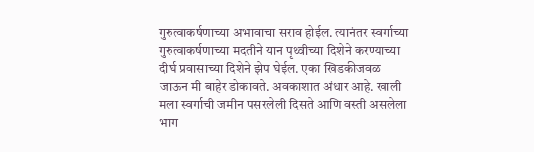गुरुत्वाकर्षणाच्या अभावाचा सराव होईल. त्यानंतर स्वर्गाच्या गुरुत्वाकर्षणाच्या मदतीने यान पृथ्वीच्या दिशेने करण्याच्या दीर्घ प्रवासाच्या दिशेने झेप घेईल. एका खिडकीजवळ जाऊन मी बाहेर डोकावते. अवकाशात अंधार आहे. खाली मला स्वर्गाची जमीन पसरलेली दिसते आणि वस्ती असलेला भाग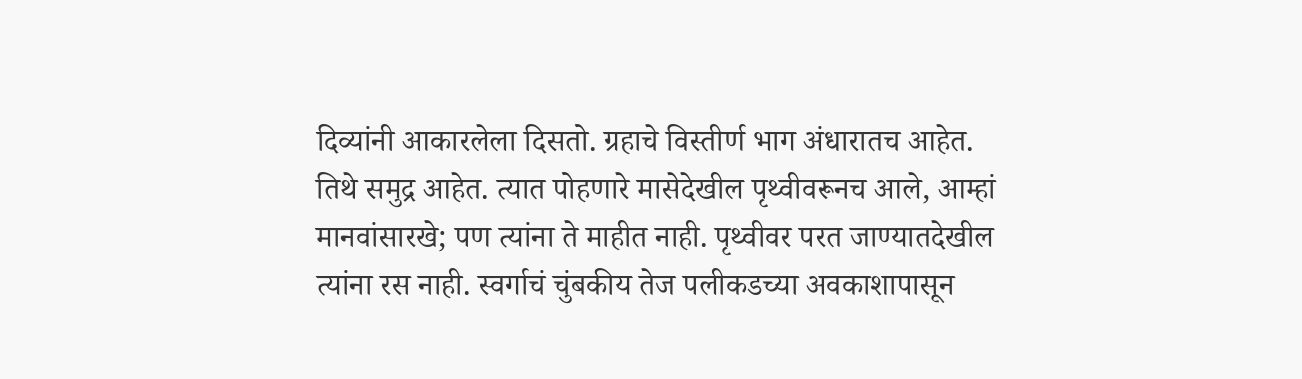दिव्यांनी आकारलेला दिसतो. ग्रहाचे विस्तीर्ण भाग अंधारातच आहेत. तिथे समुद्र आहेत. त्यात पोहणारे मासेदेखील पृथ्वीवरूनच आले, आम्हां मानवांसारखे; पण त्यांना ते माहीत नाही. पृथ्वीवर परत जाण्यातदेखील त्यांना रस नाही. स्वर्गाचं चुंबकीय तेज पलीकडच्या अवकाशापासून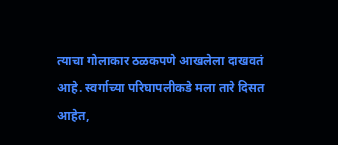त्याचा गोलाकार ठळकपणे आखलेला दाखवतं आहे. स्वर्गाच्या परिघापलीकडे मला तारे दिसत आहेत,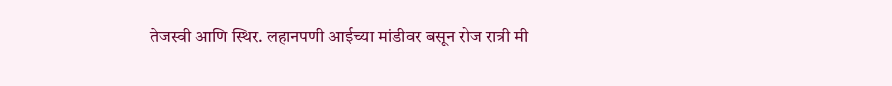तेजस्वी आणि स्थिर. लहानपणी आईच्या मांडीवर बसून रोज रात्री मी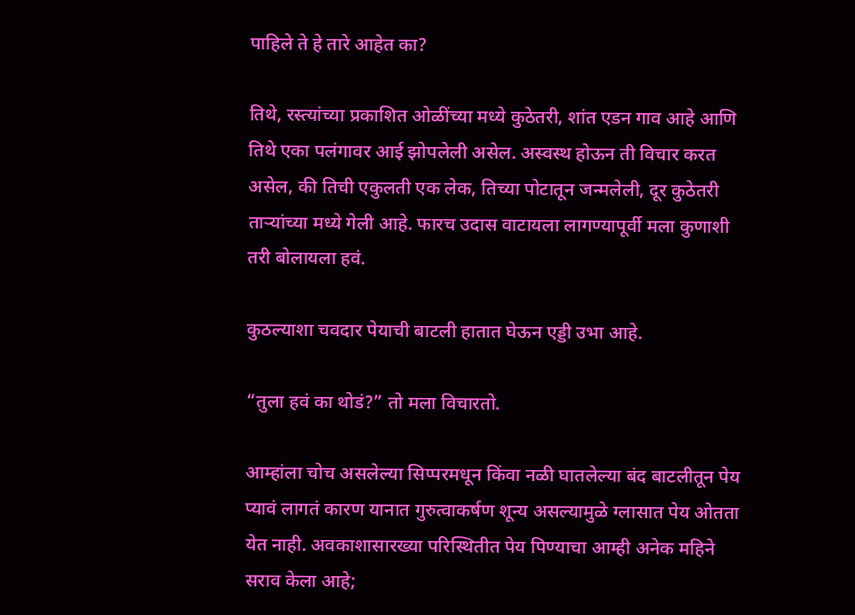पाहिले ते हे तारे आहेत का?

तिथे, रस्त्यांच्या प्रकाशित ओळींच्या मध्ये कुठेतरी, शांत एडन गाव आहे आणि तिथे एका पलंगावर आई झोपलेली असेल. अस्वस्थ होऊन ती विचार करत असेल, की तिची एकुलती एक लेक, तिच्या पोटातून जन्मलेली, दूर कुठेतरी ताऱ्यांच्या मध्ये गेली आहे. फारच उदास वाटायला लागण्यापूर्वी मला कुणाशी तरी बोलायला हवं.

कुठल्याशा चवदार पेयाची बाटली हातात घेऊन एड्डी उभा आहे.

“तुला हवं का थोडं?” तो मला विचारतो.

आम्हांला चोच असलेल्या सिप्परमधून किंवा नळी घातलेल्या बंद बाटलीतून पेय प्यावं लागतं कारण यानात गुरुत्वाकर्षण शून्य असल्यामुळे ग्लासात पेय ओतता येत नाही. अवकाशासारख्या परिस्थितीत पेय पिण्याचा आम्ही अनेक महिने सराव केला आहे;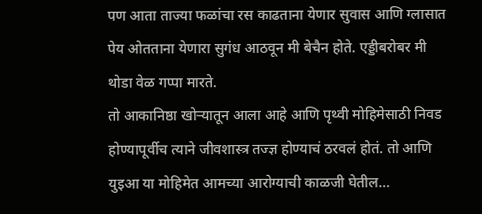पण आता ताज्या फळांचा रस काढताना येणार सुवास आणि ग्लासात पेय ओतताना येणारा सुगंध आठवून मी बेचैन होते. एड्डीबरोबर मी थोडा वेळ गप्पा मारते.
तो आकानिष्ठा खोऱ्यातून आला आहे आणि पृथ्वी मोहिमेसाठी निवड होण्यापूर्वीच त्याने जीवशास्त्र तज्ज्ञ होण्याचं ठरवलं होतं. तो आणि युइआ या मोहिमेत आमच्या आरोग्याची काळजी घेतील…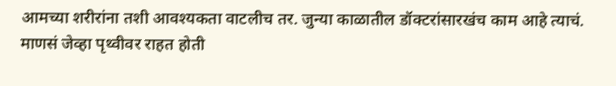आमच्या शरीरांना तशी आवश्यकता वाटलीच तर. जुन्या काळातील डॉक्टरांसारखंच काम आहे त्याचं.
माणसं जेव्हा पृथ्वीवर राहत होती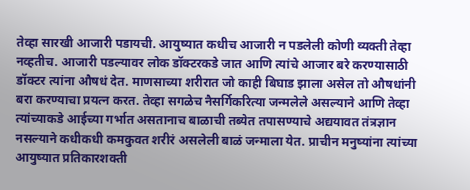तेव्हा सारखी आजारी पडायची. आयुष्यात कधीच आजारी न पडलेली कोणी व्यक्ती तेव्हा नव्हतीच. आजारी पडल्यावर लोक डॉक्टरकडे जात आणि त्यांचे आजार बरे करण्यासाठी डॉक्टर त्यांना औषधं देत. माणसाच्या शरीरात जो काही बिघाड झाला असेल तो औषधांनी बरा करण्याचा प्रयत्न करत. तेव्हा सगळेच नैसर्गिकरित्या जन्मलेले असल्याने आणि तेव्हा त्यांच्याकडे आईच्या गर्भात असतानाच बाळाची तब्येत तपासण्याचे अद्ययावत तंत्रज्ञान नसल्याने कधीकधी कमकुवत शरीरं असलेली बाळं जन्माला येत. प्राचीन मनुष्यांना त्यांच्या आयुष्यात प्रतिकारशक्ती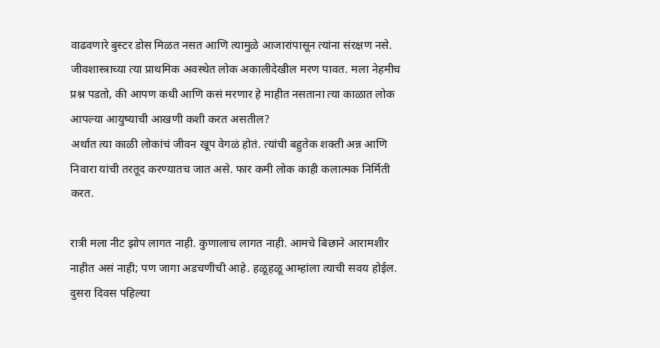वाढवणारे बुस्टर डोस मिळत नसत आणि त्यामुळे आजारांपासून त्यांना संरक्षण नसे. जीवशास्त्राच्या त्या प्राथमिक अवस्थेत लोक अकालीदेखील मरण पावत. मला नेहमीच प्रश्न पडतो, की आपण कधी आणि कसं मरणार हे माहीत नसताना त्या काळात लोक आपल्या आयुष्याची आखणी कशी करत असतील?
अर्थात त्या काळी लोकांचं जीवन खूप वेगळं होतं. त्यांची बहुतेक शक्ती अन्न आणि निवारा यांची तरतूद करण्यातच जात असे. फार कमी लोक काही कलात्मक निर्मिती करत.

रात्री मला नीट झोप लागत नाही. कुणालाच लागत नाही. आमचे बिछाने आरामशीर नाहीत असं नाही; पण जागा अडचणीची आहे. हळूहळू आम्हांला त्याची सवय होईल. दुसरा दिवस पहिल्या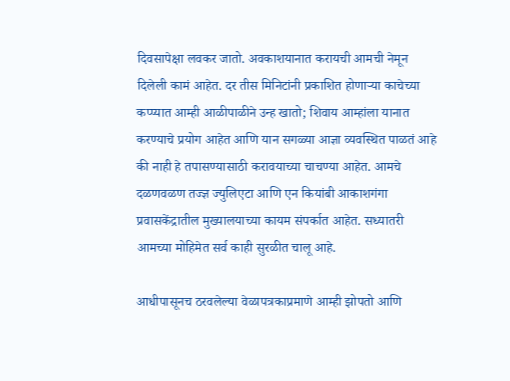दिवसापेक्षा लवकर जातो. अवकाशयानात करायची आमची नेमून दिलेली कामं आहेत. दर तीस मिनिटांनी प्रकाशित होणाऱ्या काचेच्या कप्प्यात आम्ही आळीपाळीने उन्ह खातो; शिवाय आम्हांला यानात करण्याचे प्रयोग आहेत आणि यान सगळ्या आज्ञा व्यवस्थित पाळतं आहे की नाही हे तपासण्यासाठी करावयाच्या चाचण्या आहेत. आमचे दळणवळण तज्ज्ञ ज्युलिएटा आणि एन कियांबी आकाशगंगा प्रवासकेंद्रातील मुख्यालयाच्या कायम संपर्कात आहेत. सध्यातरी आमच्या मोहिमेत सर्व काही सुरळीत चालू आहे.

आधीपासूनच ठरवलेल्या वेळापत्रकाप्रमाणे आम्ही झोपतो आणि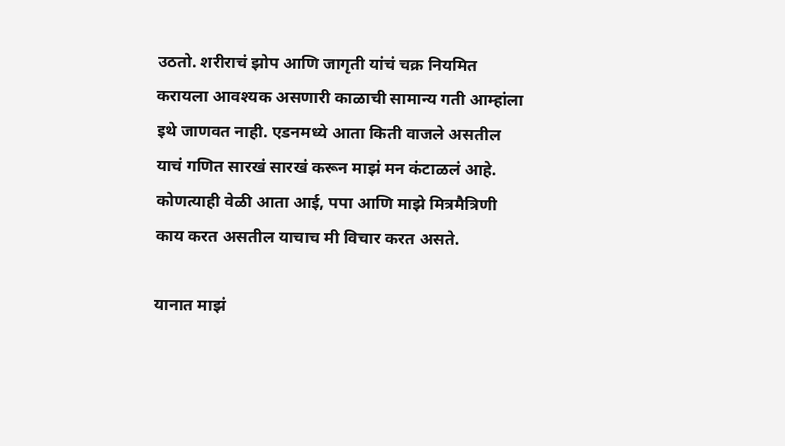उठतो. शरीराचं झोप आणि जागृती यांचं चक्र नियमित करायला आवश्यक असणारी काळाची सामान्य गती आम्हांला इथे जाणवत नाही. एडनमध्ये आता किती वाजले असतील याचं गणित सारखं सारखं करून माझं मन कंटाळलं आहे. कोणत्याही वेळी आता आई, पपा आणि माझे मित्रमैत्रिणी काय करत असतील याचाच मी विचार करत असते.

यानात माझं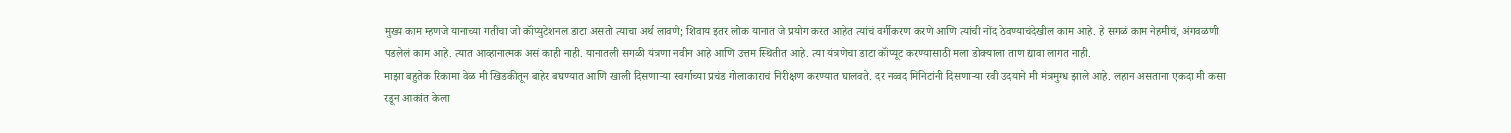मुख्य काम म्हणजे यानाच्या गतीचा जो कॉंप्युटेशनल डाटा असतो त्याचा अर्थ लावणे; शिवाय इतर लोक यानात जे प्रयोग करत आहेत त्यांचं वर्गीकरण करणे आणि त्यांची नोंद ठेवण्याचंदेखील काम आहे. हे सगळं काम नेहमीचं, अंगवळणी पडलेलं काम आहे. त्यात आव्हानात्मक असं काही नाही. यानातली सगळी यंत्रणा नवीन आहे आणि उत्तम स्थितीत आहे. त्या यंत्रणेचा डाटा कॉंप्यूट करण्यासाठी मला डोक्याला ताण द्यावा लागत नाही.
माझा बहुतेक रिकामा वेळ मी खिडकीतून बाहेर बघण्यात आणि खाली दिसणाऱ्या स्वर्गाच्या प्रचंड गोलाकाराचं निरीक्षण करण्यात घालवते. दर नव्वद मिनिटांनी दिसणाऱ्या रवी उदयाने मी मंत्रमुग्ध झाले आहे. लहान असताना एकदा मी कसा रडून आकांत केला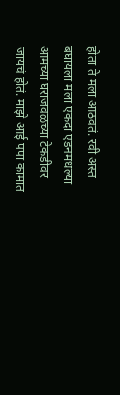होता ते मला आठवतं. रवी अस्त बघायला मला एकदा एडनमधल्या आमच्या घराजवळच्या टेकडीवर जायचं होतं. माझे आई पपा कामात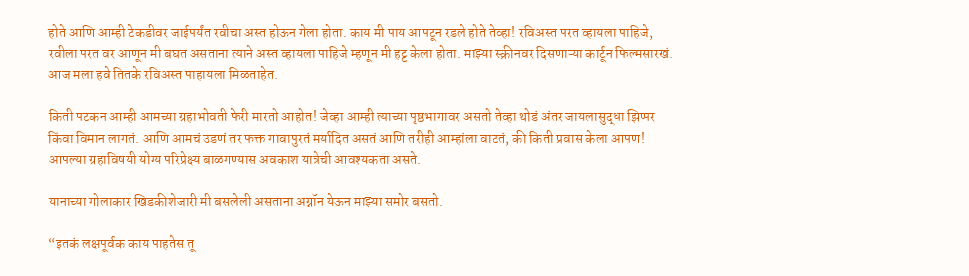होते आणि आम्ही टेकडीवर जाईपर्यंत रवीचा अस्त होऊन गेला होता. काय मी पाय आपटून रडले होते तेव्हा! रविअस्त परत व्हायला पाहिजे, रवीला परत वर आणून मी बघत असताना त्याने अस्त व्हायला पाहिजे म्हणून मी हट्ट केला होता. माझ्या स्क्रीनवर दिसणाऱ्या कार्टून फिल्मसारखं. आज मला हवे तितके रविअस्त पाहायला मिळताहेत.

किती पटकन आम्ही आमच्या ग्रहाभोवती फेरी मारतो आहोत! जेव्हा आम्ही त्याच्या पृष्ठभागावर असतो तेव्हा थोडं अंतर जायलासुद्धा झिप्पर किंवा विमान लागतं. आणि आमचं उडणं तर फक्त गावापुरतं मर्यादित असतं आणि तरीही आम्हांला वाटतं, की किती प्रवास केला आपण! आपल्या ग्रहाविषयी योग्य परिप्रेक्ष्य बाळगण्यास अवकाश यात्रेची आवश्यकता असते.

यानाच्या गोलाकार खिडकीशेजारी मी बसलेली असताना अग्नॉन येऊन माझ्या समोर बसतो.

“इतकं लक्षपूर्वक काय पाहतेस तू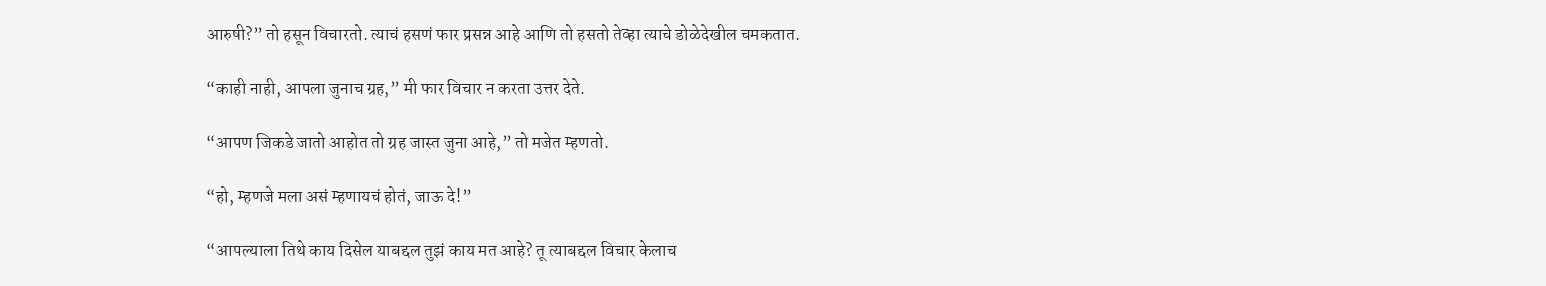आरुषी?” तो हसून विचारतो. त्याचं हसणं फार प्रसन्न आहे आणि तो हसतो तेव्हा त्याचे डोळेदेखील चमकतात.

“काही नाही, आपला जुनाच ग्रह,” मी फार विचार न करता उत्तर देते.

“आपण जिकडे जातो आहोत तो ग्रह जास्त जुना आहे,” तो मजेत म्हणतो.

“हो, म्हणजे मला असं म्हणायचं होतं, जाऊ दे!”

“आपल्याला तिथे काय दिसेल याबद्दल तुझं काय मत आहे? तू त्याबद्दल विचार केलाच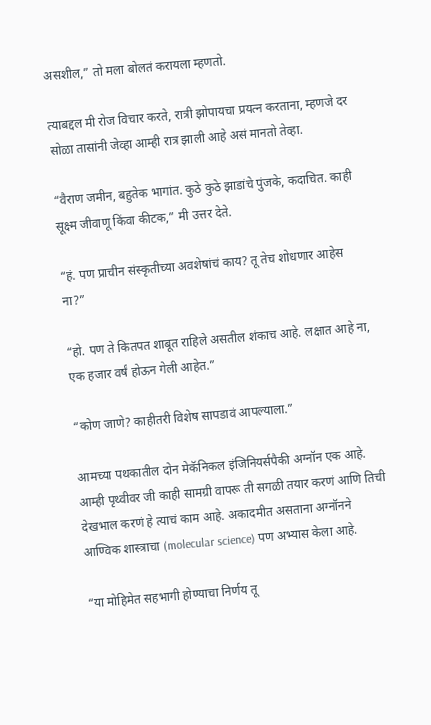असशील,” तो मला बोलतं करायला म्हणतो.

त्याबद्दल मी रोज विचार करते, रात्री झोपायचा प्रयत्न करताना, म्हणजे दर सोळा तासांनी जेव्हा आम्ही रात्र झाली आहे असं मानतो तेव्हा.

“वैराण जमीन, बहुतेक भागांत. कुठे कुठे झाडांचे पुंजके, कदाचित. काही सूक्ष्म जीवाणू किंवा कीटक,” मी उत्तर देते.

“हं. पण प्राचीन संस्कृतीच्या अवशेषांचं काय? तू तेच शोधणार आहेस ना?”

“हो. पण ते कितपत शाबूत राहिले असतील शंकाच आहे. लक्षात आहे ना, एक हजार वर्षं होऊन गेली आहेत.”

“कोण जाणे? काहीतरी विशेष सापडावं आपल्याला.”

आमच्या पथकातील दोन मेकॅनिकल इंजिनियर्सपैकी अग्नॉन एक आहे. आम्ही पृथ्वीवर जी काही सामग्री वापरू ती सगळी तयार करणं आणि तिची देखभाल करणं हे त्याचं काम आहे. अकादमीत असताना अग्नॉनने आण्विक शास्त्राचा (molecular science) पण अभ्यास केला आहे.

“या मोहिमेत सहभागी होण्याचा निर्णय तू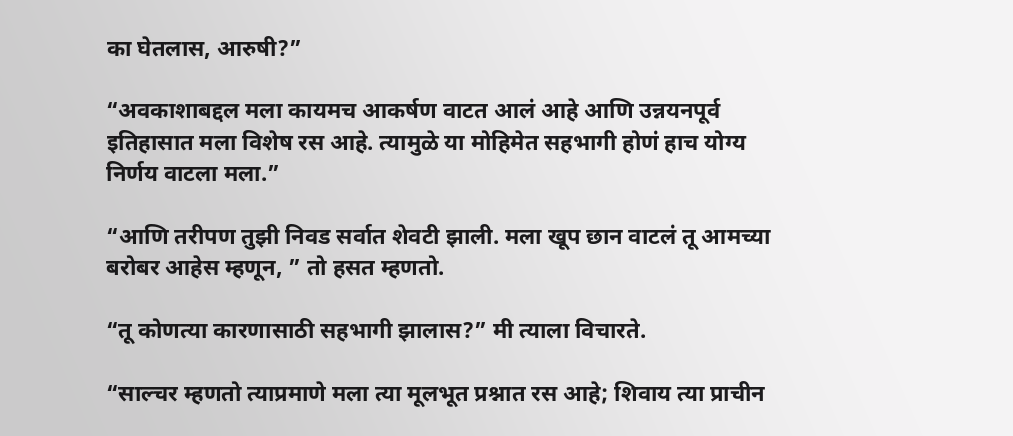का घेतलास, आरुषी?”

“अवकाशाबद्दल मला कायमच आकर्षण वाटत आलं आहे आणि उन्नयनपूर्व इतिहासात मला विशेष रस आहे. त्यामुळे या मोहिमेत सहभागी होणं हाच योग्य निर्णय वाटला मला.”

“आणि तरीपण तुझी निवड सर्वात शेवटी झाली. मला खूप छान वाटलं तू आमच्या बरोबर आहेस म्हणून, ” तो हसत म्हणतो.

“तू कोणत्या कारणासाठी सहभागी झालास?” मी त्याला विचारते.

“साल्चर म्हणतो त्याप्रमाणे मला त्या मूलभूत प्रश्नात रस आहे; शिवाय त्या प्राचीन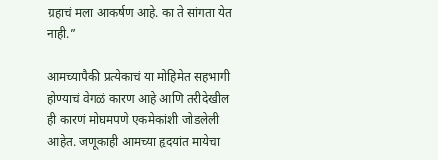ग्रहाचं मला आकर्षण आहे. का ते सांगता येत नाही.”

आमच्यापैकी प्रत्येकाचं या मोहिमेत सहभागी होण्याचं वेगळं कारण आहे आणि तरीदेखील ही कारणं मोघमपणे एकमेकांशी जोडलेली आहेत. जणूकाही आमच्या हृदयांत मायेचा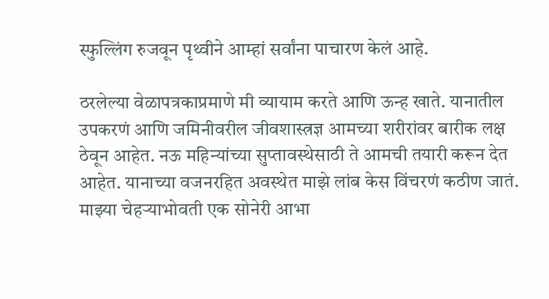स्फुल्लिंग रुजवून पृथ्वीने आम्हां सर्वांना पाचारण केलं आहे.

ठरलेल्या वेळापत्रकाप्रमाणे मी व्यायाम करते आणि ऊन्ह खाते. यानातील उपकरणं आणि जमिनीवरील जीवशास्त्रज्ञ आमच्या शरीरांवर बारीक लक्ष ठेवून आहेत. नऊ महिन्यांच्या सुप्तावस्थेसाठी ते आमची तयारी करून देत आहेत. यानाच्या वजनरहित अवस्थेत माझे लांब केस विंचरणं कठीण जातं. माझ्या चेहऱ्याभोवती एक सोनेरी आभा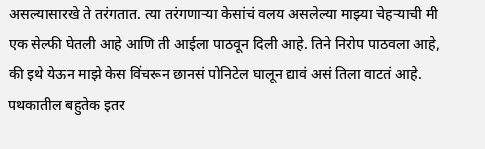असल्यासारखे ते तरंगतात. त्या तरंगणाऱ्या केसांचं वलय असलेल्या माझ्या चेहऱ्याची मी एक सेल्फी घेतली आहे आणि ती आईला पाठवून दिली आहे. तिने निरोप पाठवला आहे, की इथे येऊन माझे केस विंचरून छानसं पोनिटेल घालून द्यावं असं तिला वाटतं आहे. पथकातील बहुतेक इतर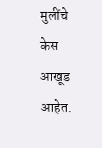मुलींचे केस आखूड आहेत.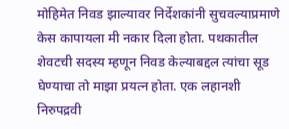मोहिमेत निवड झाल्यावर निर्देशकांनी सुचवल्याप्रमाणे केस कापायला मी नकार दिला होता. पथकातील शेवटची सदस्य म्हणून निवड केल्याबद्दल त्यांचा सूड घेण्याचा तो माझा प्रयत्न होता. एक लहानशी निरुपद्रवी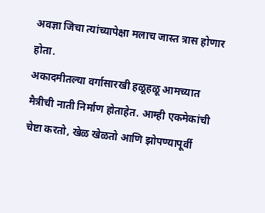अवज्ञा जिचा त्यांच्यापेक्षा मलाच जास्त त्रास होणार होता.
अकादमीतल्या वर्गासारखी हळूहळू आमच्यात मैत्रीची नाती निर्माण होताहेत. आम्ही एकमेकांची चेष्टा करतो, खेळ खेळतो आणि झोपण्यापूर्वी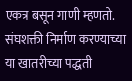एकत्र बसून गाणी म्हणतो. संघशक्ती निर्माण करण्याच्या या खातरीच्या पद्धती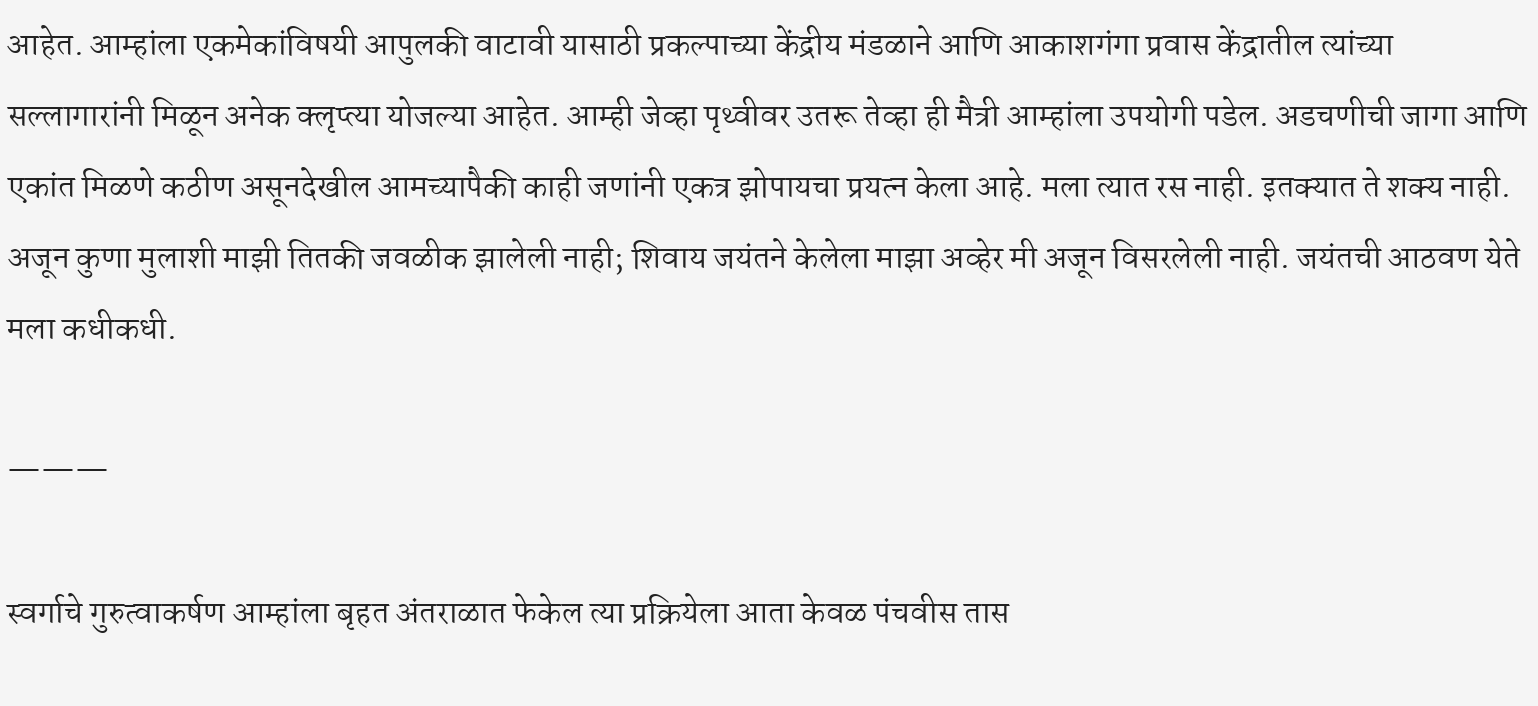आहेत. आम्हांला एकमेकांविषयी आपुलकी वाटावी यासाठी प्रकल्पाच्या केंद्रीय मंडळाने आणि आकाशगंगा प्रवास केंद्रातील त्यांच्या सल्लागारांनी मिळून अनेक क्लृप्त्या योजल्या आहेत. आम्ही जेव्हा पृथ्वीवर उतरू तेव्हा ही मैत्री आम्हांला उपयोगी पडेल. अडचणीची जागा आणि एकांत मिळणे कठीण असूनदेखील आमच्यापैकी काही जणांनी एकत्र झोपायचा प्रयत्न केला आहे. मला त्यात रस नाही. इतक्यात ते शक्य नाही. अजून कुणा मुलाशी माझी तितकी जवळीक झालेली नाही; शिवाय जयंतने केलेला माझा अव्हेर मी अजून विसरलेली नाही. जयंतची आठवण येते मला कधीकधी.

———

स्वर्गाचे गुरुत्वाकर्षण आम्हांला बृहत अंतराळात फेकेल त्या प्रक्रियेला आता केवळ पंचवीस तास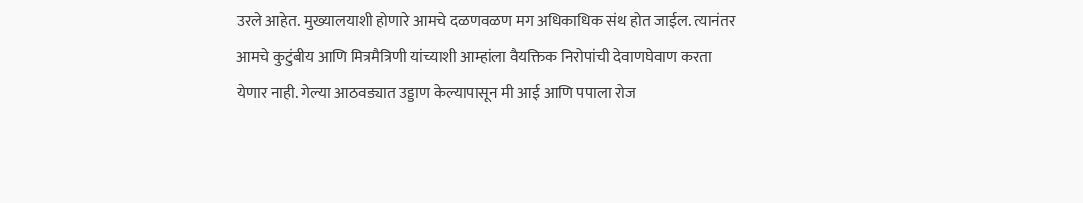उरले आहेत. मुख्यालयाशी होणारे आमचे दळणवळण मग अधिकाधिक संथ होत जाईल. त्यानंतर आमचे कुटुंबीय आणि मित्रमैत्रिणी यांच्याशी आम्हांला वैयक्तिक निरोपांची देवाणघेवाण करता येणार नाही. गेल्या आठवड्यात उड्डाण केल्यापासून मी आई आणि पपाला रोज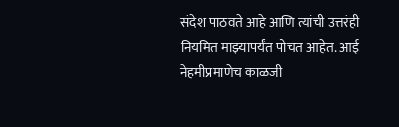संदेश पाठवते आहे आणि त्यांची उत्तरंही नियमित माझ्यापर्यंत पोचत आहेत. आई नेहमीप्रमाणेच काळजी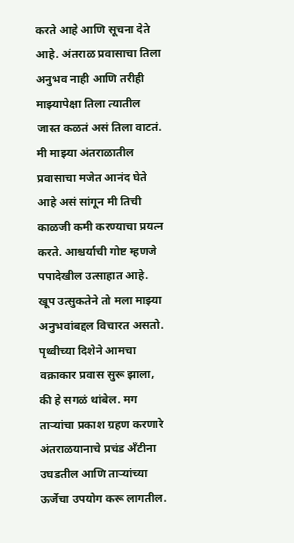करते आहे आणि सूचना देते आहे. अंतराळ प्रवासाचा तिला अनुभव नाही आणि तरीही माझ्यापेक्षा तिला त्यातील जास्त कळतं असं तिला वाटतं. मी माझ्या अंतराळातील प्रवासाचा मजेत आनंद घेते आहे असं सांगून मी तिची काळजी कमी करण्याचा प्रयत्न करते. आश्चर्याची गोष्ट म्हणजे पपादेखील उत्साहात आहे. खूप उत्सुकतेने तो मला माझ्या अनुभवांबद्दल विचारत असतो. पृथ्वीच्या दिशेने आमचा वक्राकार प्रवास सुरू झाला, की हे सगळं थांबेल. मग ताऱ्यांचा प्रकाश ग्रहण करणारे अंतराळयानाचे प्रचंड अँटीना उघडतील आणि ताऱ्यांच्या ऊर्जेचा उपयोग करू लागतील.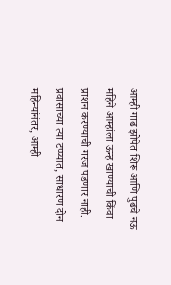आम्ही गाढ झोपेत शिरू आणि पुढचे नऊ महिने आम्हांला ऊन्ह खाण्याची किंवा प्राशन करण्याची गरज पडणार नाही. प्रवासाच्या त्या टप्प्यात, साधारण दोन महिन्यांनंतर, आम्ही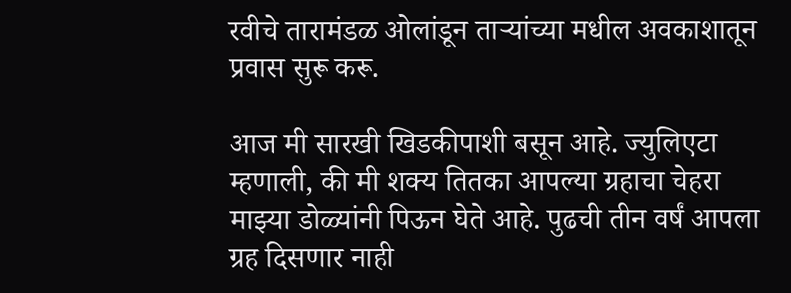रवीचे तारामंडळ ओलांडून ताऱ्यांच्या मधील अवकाशातून प्रवास सुरू करू.

आज मी सारखी खिडकीपाशी बसून आहे. ज्युलिएटा म्हणाली, की मी शक्य तितका आपल्या ग्रहाचा चेहरा माझ्या डोळ्यांनी पिऊन घेते आहे. पुढची तीन वर्षं आपला ग्रह दिसणार नाही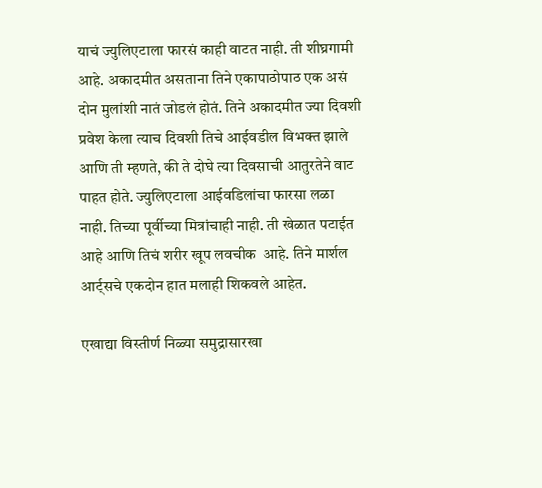याचं ज्युलिएटाला फारसं काही वाटत नाही. ती शीघ्रगामी आहे. अकादमीत असताना तिने एकापाठोपाठ एक असं दोन मुलांशी नातं जोडलं होतं. तिने अकादमीत ज्या दिवशी प्रवेश केला त्याच दिवशी तिचे आईवडील विभक्त झाले आणि ती म्हणते, की ते दोघे त्या दिवसाची आतुरतेने वाट पाहत होते. ज्युलिएटाला आईवडिलांचा फारसा लळा नाही. तिच्या पूर्वीच्या मित्रांचाही नाही. ती खेळात पटाईत आहे आणि तिचं शरीर खूप लवचीक  आहे. तिने मार्शल आर्ट्सचे एकदोन हात मलाही शिकवले आहेत.

एखाद्या विस्तीर्ण निळ्या समुद्रासारखा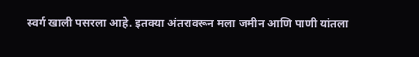स्वर्ग खाली पसरला आहे. इतक्या अंतरावरून मला जमीन आणि पाणी यांतला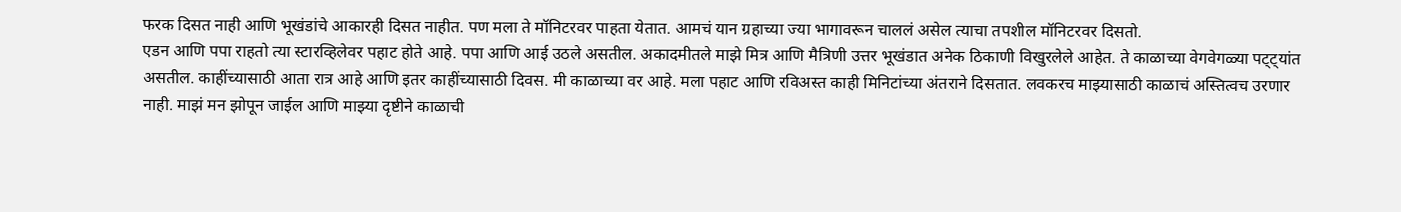फरक दिसत नाही आणि भूखंडांचे आकारही दिसत नाहीत. पण मला ते मॉनिटरवर पाहता येतात. आमचं यान ग्रहाच्या ज्या भागावरून चाललं असेल त्याचा तपशील मॉनिटरवर दिसतो.
एडन आणि पपा राहतो त्या स्टारव्हिलेवर पहाट होते आहे. पपा आणि आई उठले असतील. अकादमीतले माझे मित्र आणि मैत्रिणी उत्तर भूखंडात अनेक ठिकाणी विखुरलेले आहेत. ते काळाच्या वेगवेगळ्या पट्ट्यांत असतील. काहींच्यासाठी आता रात्र आहे आणि इतर काहींच्यासाठी दिवस. मी काळाच्या वर आहे. मला पहाट आणि रविअस्त काही मिनिटांच्या अंतराने दिसतात. लवकरच माझ्यासाठी काळाचं अस्तित्वच उरणार नाही. माझं मन झोपून जाईल आणि माझ्या दृष्टीने काळाची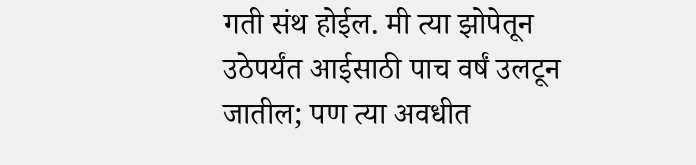गती संथ होईल. मी त्या झोपेतून उठेपर्यंत आईसाठी पाच वर्षं उलटून जातील; पण त्या अवधीत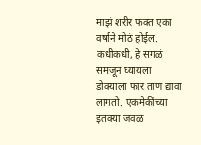माझं शरीर फक्त एका वर्षाने मोठं होईल. कधीकधी, हे सगळं समजून घ्यायला डोक्याला फार ताण द्यावा लागतो. एकमेकींच्या इतक्या जवळ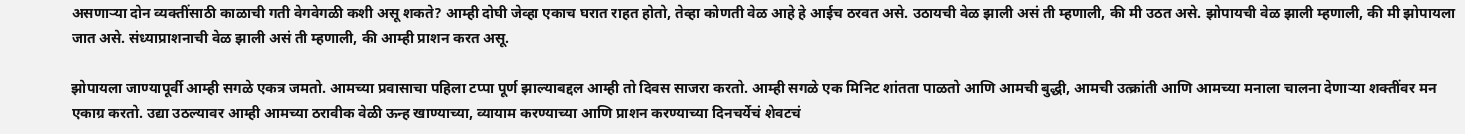असणाऱ्या दोन व्यक्तींसाठी काळाची गती वेगवेगळी कशी असू शकते? आम्ही दोघी जेव्हा एकाच घरात राहत होतो, तेव्हा कोणती वेळ आहे हे आईच ठरवत असे. उठायची वेळ झाली असं ती म्हणाली, की मी उठत असे. झोपायची वेळ झाली म्हणाली, की मी झोपायला जात असे. संध्याप्राशनाची वेळ झाली असं ती म्हणाली, की आम्ही प्राशन करत असू.

झोपायला जाण्यापूर्वी आम्ही सगळे एकत्र जमतो. आमच्या प्रवासाचा पहिला टप्पा पूर्ण झाल्याबद्दल आम्ही तो दिवस साजरा करतो. आम्ही सगळे एक मिनिट शांतता पाळतो आणि आमची बुद्धी, आमची उत्क्रांती आणि आमच्या मनाला चालना देणाऱ्या शक्तींवर मन एकाग्र करतो. उद्या उठल्यावर आम्ही आमच्या ठरावीक वेळी ऊन्ह खाण्याच्या, व्यायाम करण्याच्या आणि प्राशन करण्याच्या दिनचर्येचं शेवटचं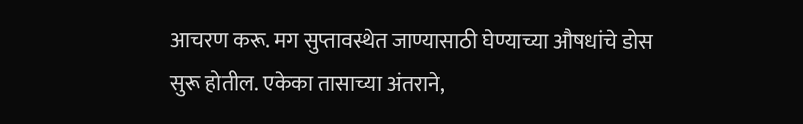आचरण करू. मग सुप्तावस्थेत जाण्यासाठी घेण्याच्या औषधांचे डोस सुरू होतील. एकेका तासाच्या अंतराने,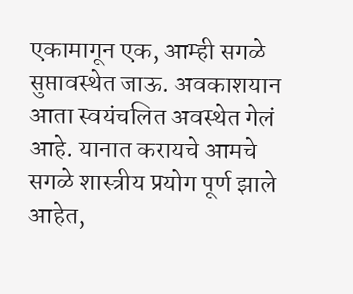एकामागून एक, आम्ही सगळे सुप्तावस्थेत जाऊ. अवकाशयान आता स्वयंचलित अवस्थेत गेलं आहे. यानात करायचे आमचे सगळे शास्त्रीय प्रयोग पूर्ण झाले आहेत,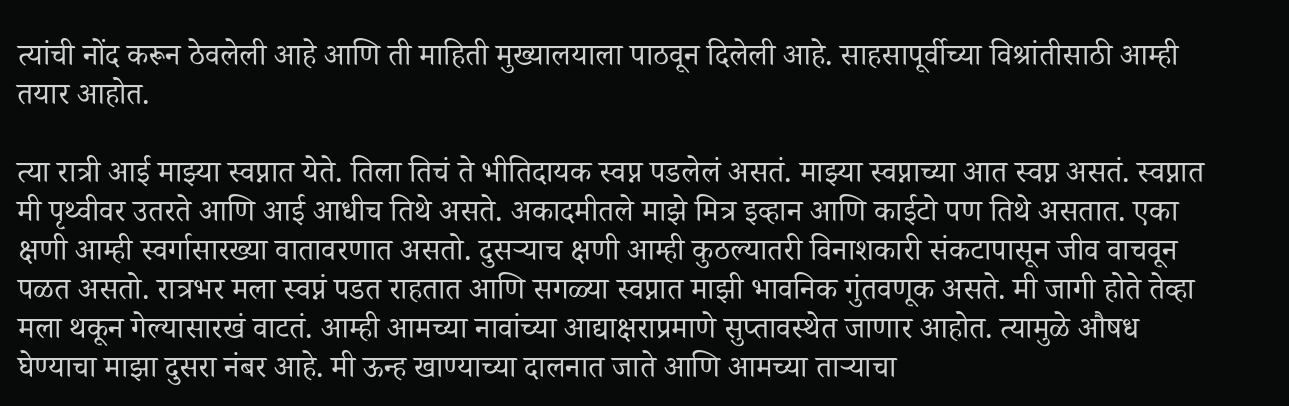त्यांची नोंद करून ठेवलेली आहे आणि ती माहिती मुख्यालयाला पाठवून दिलेली आहे. साहसापूर्वीच्या विश्रांतीसाठी आम्ही तयार आहोत.

त्या रात्री आई माझ्या स्वप्नात येते. तिला तिचं ते भीतिदायक स्वप्न पडलेलं असतं. माझ्या स्वप्नाच्या आत स्वप्न असतं. स्वप्नात मी पृथ्वीवर उतरते आणि आई आधीच तिथे असते. अकादमीतले माझे मित्र इव्हान आणि काईटो पण तिथे असतात. एका क्षणी आम्ही स्वर्गासारख्या वातावरणात असतो. दुसऱ्याच क्षणी आम्ही कुठल्यातरी विनाशकारी संकटापासून जीव वाचवून पळत असतो. रात्रभर मला स्वप्नं पडत राहतात आणि सगळ्या स्वप्नात माझी भावनिक गुंतवणूक असते. मी जागी होते तेव्हा मला थकून गेल्यासारखं वाटतं. आम्ही आमच्या नावांच्या आद्याक्षराप्रमाणे सुप्तावस्थेत जाणार आहोत. त्यामुळे औषध घेण्याचा माझा दुसरा नंबर आहे. मी ऊन्ह खाण्याच्या दालनात जाते आणि आमच्या ताऱ्याचा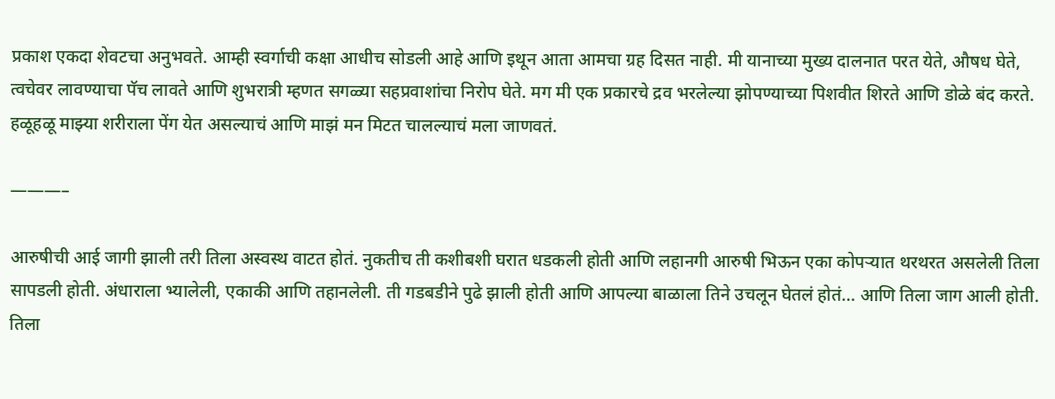प्रकाश एकदा शेवटचा अनुभवते. आम्ही स्वर्गाची कक्षा आधीच सोडली आहे आणि इथून आता आमचा ग्रह दिसत नाही. मी यानाच्या मुख्य दालनात परत येते, औषध घेते, त्वचेवर लावण्याचा पॅच लावते आणि शुभरात्री म्हणत सगळ्या सहप्रवाशांचा निरोप घेते. मग मी एक प्रकारचे द्रव भरलेल्या झोपण्याच्या पिशवीत शिरते आणि डोळे बंद करते. हळूहळू माझ्या शरीराला पेंग येत असल्याचं आणि माझं मन मिटत चालल्याचं मला जाणवतं.

———–

आरुषीची आई जागी झाली तरी तिला अस्वस्थ वाटत होतं. नुकतीच ती कशीबशी घरात धडकली होती आणि लहानगी आरुषी भिऊन एका कोपऱ्यात थरथरत असलेली तिला सापडली होती. अंधाराला भ्यालेली, एकाकी आणि तहानलेली. ती गडबडीने पुढे झाली होती आणि आपल्या बाळाला तिने उचलून घेतलं होतं… आणि तिला जाग आली होती. तिला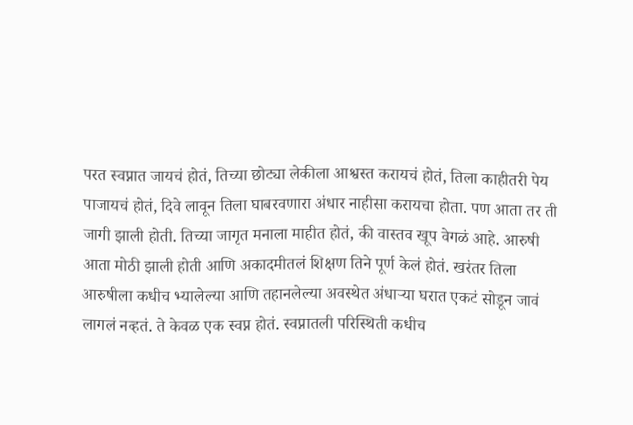परत स्वप्नात जायचं होतं, तिच्या छोट्या लेकीला आश्वस्त करायचं होतं, तिला काहीतरी पेय पाजायचं होतं, दिवे लावून तिला घाबरवणारा अंधार नाहीसा करायचा होता. पण आता तर ती जागी झाली होती. तिच्या जागृत मनाला माहीत होतं, की वास्तव खूप वेगळं आहे. आरुषी आता मोठी झाली होती आणि अकादमीतलं शिक्षण तिने पूर्ण केलं होतं. खरंतर तिला आरुषीला कधीच भ्यालेल्या आणि तहानलेल्या अवस्थेत अंधाऱ्या घरात एकटं सोडून जावं लागलं नव्हतं. ते केवळ एक स्वप्न होतं. स्वप्नातली परिस्थिती कधीच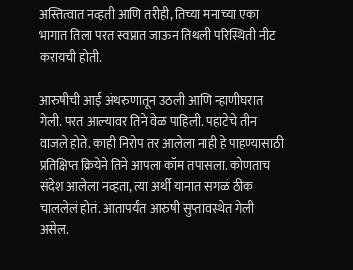अस्तित्वात नव्हती आणि तरीही, तिच्या मनाच्या एका भागात तिला परत स्वप्नात जाऊन तिथली परिस्थिती नीट करायची होती.

आरुषीची आई अंथरुणातून उठली आणि न्हाणीघरात गेली. परत आल्यावर तिने वेळ पाहिली. पहाटेचे तीन वाजले होते. काही निरोप तर आलेला नाही हे पाहण्यासाठी प्रतिक्षिप्त क्रियेने तिने आपला कॉम तपासला. कोणताच संदेश आलेला नव्हता, त्या अर्थी यानात सगळं ठीक चाललेलं होतं. आतापर्यंत आरुषी सुप्तावस्थेत गेली असेल.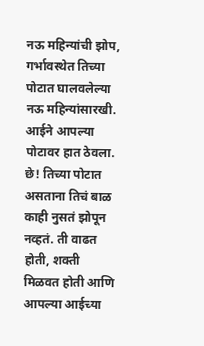नऊ महिन्यांची झोप, गर्भावस्थेत तिच्या पोटात घालवलेल्या नऊ महिन्यांसारखी. आईने आपल्या पोटावर हात ठेवला. छे! तिच्या पोटात असताना तिचं बाळ काही नुसतं झोपून नव्हतं. ती वाढत होती, शक्ती मिळवत होती आणि आपल्या आईच्या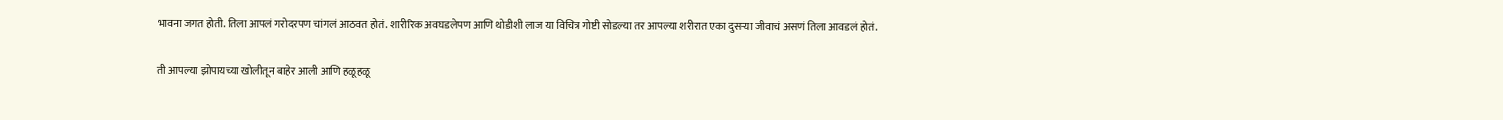भावना जगत होती. तिला आपलं गरोदरपण चांगलं आठवत होतं. शारीरिक अवघडलेपण आणि थोडीशी लाज या विचित्र गोष्टी सोडल्या तर आपल्या शरीरात एका दुसऱ्या जीवाचं असणं तिला आवडलं होतं.

ती आपल्या झोपायच्या खोलीतून बाहेर आली आणि हळूहळू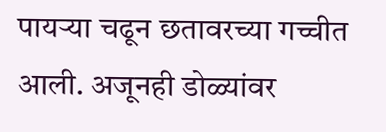पायऱ्या चढून छतावरच्या गच्चीत आली. अजूनही डोळ्यांवर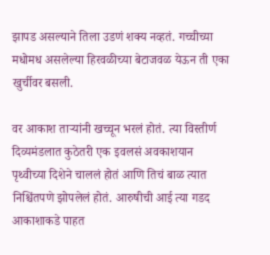झापड असल्याने तिला उडणं शक्य नव्हतं. गच्चीच्या मधोमध असलेल्या हिरवळीच्या बेटाजवळ येऊन ती एका खुर्चीवर बसली.

वर आकाश ताऱ्यांनी खच्चून भरलं होतं. त्या विस्तीर्ण दिव्यमंडलात कुठेतरी एक इवलसं अवकाशयान पृथ्वीच्या दिशेने चाललं होतं आणि तिचं बाळ त्यात निश्चिंतपणे झोपलेलं होतं. आरुषीची आई त्या गडद आकाशाकडे पाहत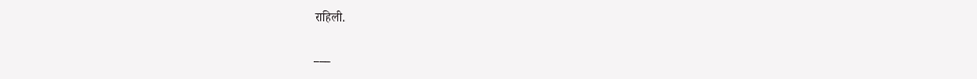राहिली.

___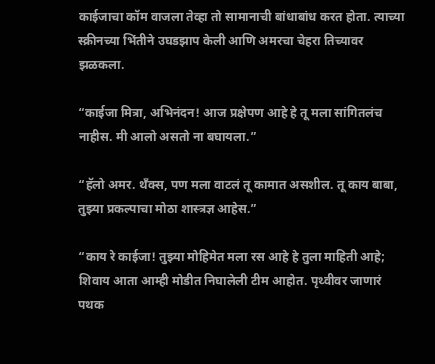काईजाचा कॉम वाजला तेव्हा तो सामानाची बांधाबांध करत होता. त्याच्या स्क्रीनच्या भिंतीने उघडझाप केली आणि अमरचा चेहरा तिच्यावर झळकला.

“काईजा मित्रा, अभिनंदन! आज प्रक्षेपण आहे हे तू मला सांगितलंच नाहीस. मी आलो असतो ना बघायला.”

“हॅलो अमर. थॅंक्स, पण मला वाटलं तू कामात असशील. तू काय बाबा, तुझ्या प्रकल्पाचा मोठा शास्त्रज्ञ आहेस.”

“काय रे काईजा! तुझ्या मोहिमेत मला रस आहे हे तुला माहिती आहे; शिवाय आता आम्ही मोडीत निघालेली टीम आहोत. पृथ्वीवर जाणारं पथक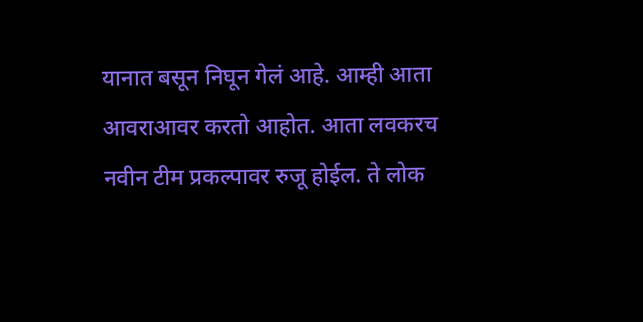यानात बसून निघून गेलं आहे. आम्ही आता आवराआवर करतो आहोत. आता लवकरच नवीन टीम प्रकल्पावर रुजू होईल. ते लोक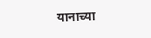यानाच्या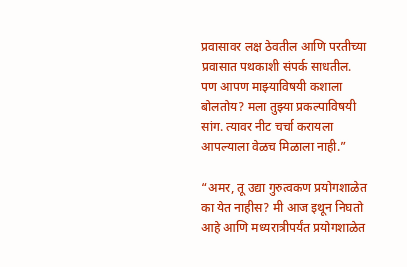प्रवासावर लक्ष ठेवतील आणि परतीच्या प्रवासात पथकाशी संपर्क साधतील. पण आपण माझ्याविषयी कशाला बोलतोय? मला तुझ्या प्रकल्पाविषयी सांग. त्यावर नीट चर्चा करायला आपल्याला वेळच मिळाला नाही.”

“अमर, तू उद्या गुरुत्वकण प्रयोगशाळेत का येत नाहीस? मी आज इथून निघतो आहे आणि मध्यरात्रीपर्यंत प्रयोगशाळेत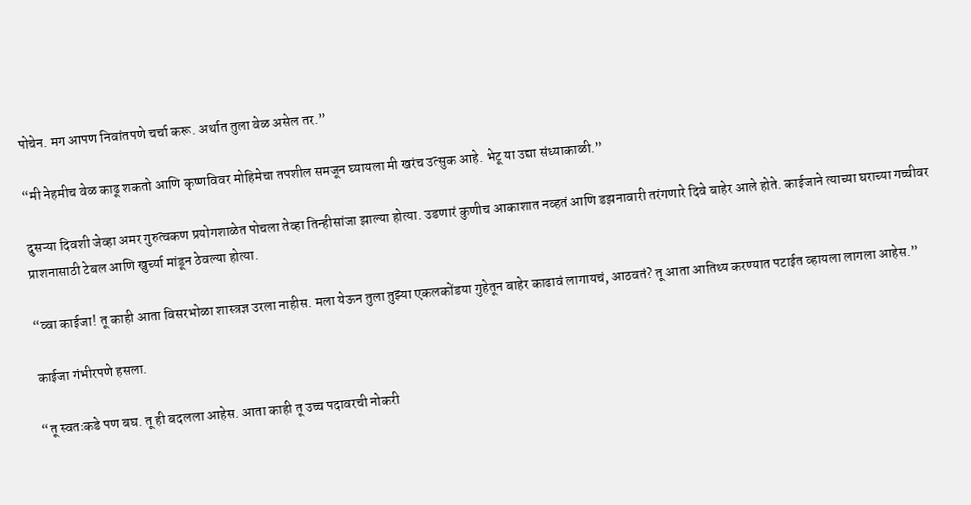पोचेन. मग आपण निवांतपणे चर्चा करू. अर्थात तुला वेळ असेल तर.”

“मी नेहमीच वेळ काढू शकतो आणि कृष्णविवर मोहिमेचा तपशील समजून घ्यायला मी खरंच उत्सुक आहे. भेटू या उद्या संध्याकाळी.”

दुसऱ्या दिवशी जेव्हा अमर गुरुत्वकण प्रयोगशाळेत पोचला तेव्हा तिन्हीसांजा झाल्या होत्या. उडणारं कुणीच आकाशात नव्हतं आणि डझनावारी तरंगणारे दिवे बाहेर आले होते. काईजाने त्याच्या घराच्या गच्चीवर प्राशनासाठी टेबल आणि खुर्च्या मांडून ठेवल्या होत्या.

“व्वा काईजा! तू काही आता विसरभोळा शास्त्रज्ञ उरला नाहीस. मला येऊन तुला तुझ्या एकलकोंडया गुहेतून बाहेर काढावं लागायचं, आठवतं? तू आता आतिथ्य करण्यात पटाईत व्हायला लागला आहेस.”

काईजा गंभीरपणे हसला.

“तू स्वतःकडे पण बघ. तू ही बदलला आहेस. आता काही तू उच्च पदावरची नोकरी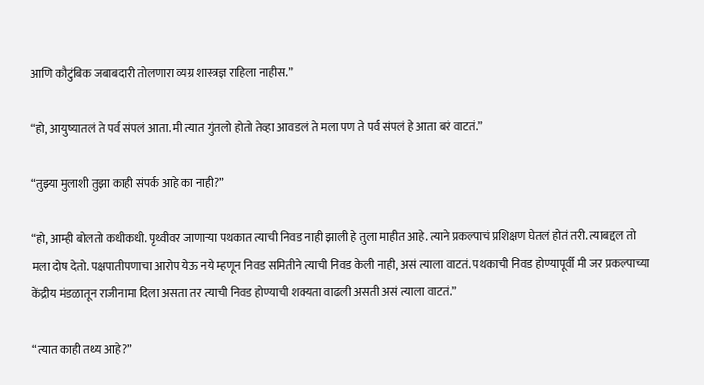आणि कौटुंबिक जबाबदारी तोलणारा व्यग्र शास्त्रज्ञ राहिला नाहीस.”

“हो, आयुष्यातलं ते पर्व संपलं आता. मी त्यात गुंतलो होतो तेव्हा आवडलं ते मला पण ते पर्व संपलं हे आता बरं वाटतं.”

“तुझ्या मुलाशी तुझा काही संपर्क आहे का नाही?”

“हो, आम्ही बोलतो कधीकधी. पृथ्वीवर जाणाऱ्या पथकात त्याची निवड नाही झाली हे तुला माहीत आहे. त्याने प्रकल्पाचं प्रशिक्षण घेतलं होतं तरी. त्याबद्दल तो मला दोष देतो. पक्षपातीपणाचा आरोप येऊ नये म्हणून निवड समितीने त्याची निवड केली नाही, असं त्याला वाटतं. पथकाची निवड होण्यापूर्वी मी जर प्रकल्पाच्या केंद्रीय मंडळातून राजीनामा दिला असता तर त्याची निवड होण्याची शक्यता वाढली असती असं त्याला वाटतं.”

“त्यात काही तथ्य आहे?”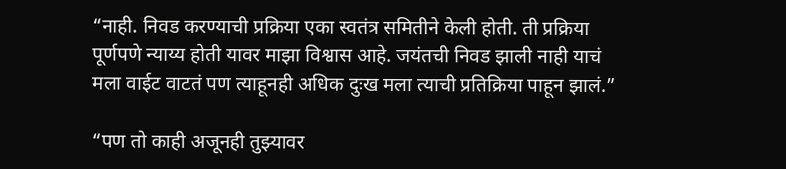“नाही. निवड करण्याची प्रक्रिया एका स्वतंत्र समितीने केली होती. ती प्रक्रिया पूर्णपणे न्याय्य होती यावर माझा विश्वास आहे. जयंतची निवड झाली नाही याचं मला वाईट वाटतं पण त्याहूनही अधिक दुःख मला त्याची प्रतिक्रिया पाहून झालं.”

“पण तो काही अजूनही तुझ्यावर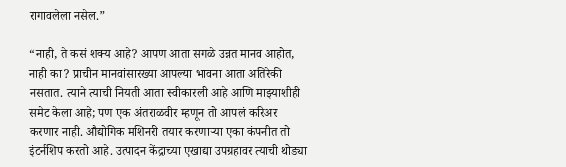रागावलेला नसेल.”

“नाही, ते कसं शक्य आहे? आपण आता सगळे उन्नत मानव आहोत, नाही का? प्राचीन मानवांसारख्या आपल्या भावना आता अतिरेकी नसतात. त्याने त्याची नियती आता स्वीकारली आहे आणि माझ्याशीही समेट केला आहे; पण एक अंतराळवीर म्हणून तो आपलं करिअर करणार नाही. औद्योगिक मशिनरी तयार करणाऱ्या एका कंपनीत तो इंटर्नशिप करतो आहे. उत्पादन केंद्राच्या एखाद्या उपग्रहावर त्याची थोड्या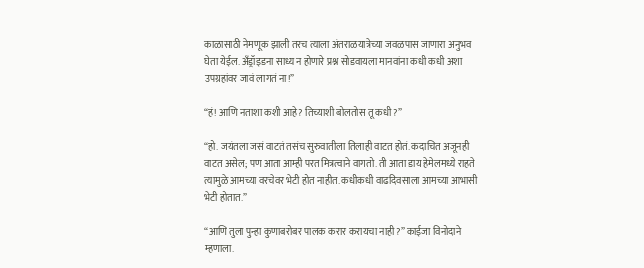काळासाठी नेमणूक झाली तरच त्याला अंतराळयात्रेच्या जवळपास जाणारा अनुभव घेता येईल. अँड्रॉइडना साध्य न होणारे प्रश्न सोडवायला मानवांना कधी कधी अशा उपग्रहांवर जावं लागतं ना!”

“हं! आणि नताशा कशी आहे? तिच्याशी बोलतोस तू कधी?”

“हो. जयंतला जसं वाटतं तसंच सुरुवातीला तिलाही वाटत होतं. कदाचित अजूनही वाटत असेल; पण आता आम्ही परत मित्रत्वाने वागतो. ती आता डाय हेमेलमध्ये राहते त्यामुळे आमच्या वरचेवर भेटी होत नाहीत. कधीकधी वाढदिवसाला आमच्या आभासी भेटी होतात.”

“आणि तुला पुन्हा कुणाबरोबर पालक करार करायचा नाही?” काईजा विनोदाने म्हणाला.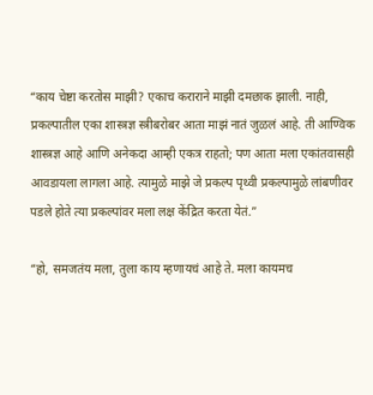“काय चेष्टा करतोस माझी? एकाच कराराने माझी दमछाक झाली. नाही, प्रकल्पातील एका शास्त्रज्ञ स्त्रीबरोबर आता माझं नातं जुळलं आहे. ती आण्विक शास्त्रज्ञ आहे आणि अनेकदा आम्ही एकत्र राहतो; पण आता मला एकांतवासही आवडायला लागला आहे. त्यामुळे माझे जे प्रकल्प पृथ्वी प्रकल्पामुळे लांबणीवर पडले होते त्या प्रकल्पांवर मला लक्ष केंद्रित करता येतं.”

“हो, समजतंय मला, तुला काय म्हणायचं आहे ते. मला कायमच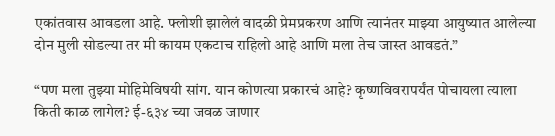एकांतवास आवडला आहे. फ्लोशी झालेलं वादळी प्रेमप्रकरण आणि त्यानंतर माझ्या आयुष्यात आलेल्या दोन मुली सोडल्या तर मी कायम एकटाच राहिलो आहे आणि मला तेच जास्त आवडतं.”

“पण मला तुझ्या मोहिमेविषयी सांग. यान कोणत्या प्रकारचं आहे? कृष्णविवरापर्यंत पोचायला त्याला किती काळ लागेल? ई-६३४ च्या जवळ जाणार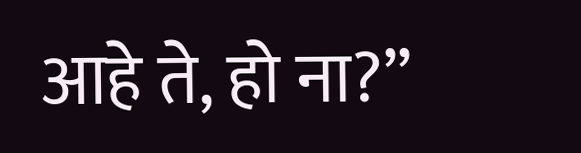आहे ते, हो ना?”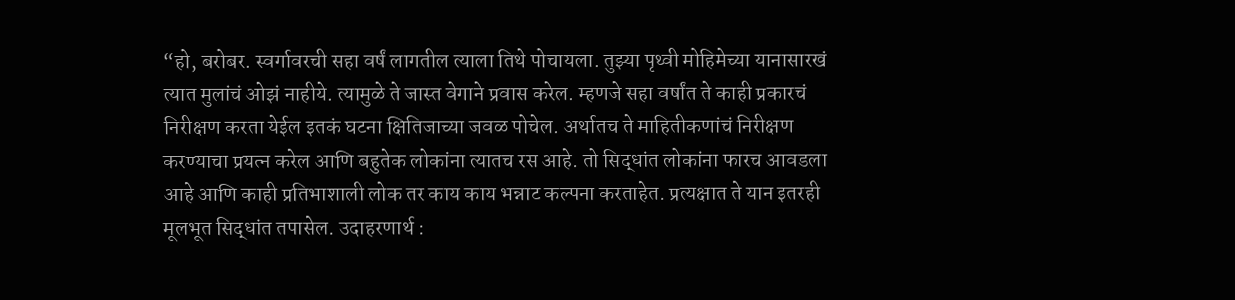“हो, बरोबर. स्वर्गावरची सहा वर्षं लागतील त्याला तिथे पोचायला. तुझ्या पृथ्वी मोहिमेच्या यानासारखं त्यात मुलांचं ओझं नाहीये. त्यामुळे ते जास्त वेगाने प्रवास करेल. म्हणजे सहा वर्षांत ते काही प्रकारचं निरीक्षण करता येईल इतकं घटना क्षितिजाच्या जवळ पोचेल. अर्थातच ते माहितीकणांचं निरीक्षण करण्याचा प्रयत्न करेल आणि बहुतेक लोकांना त्यातच रस आहे. तो सिद्धांत लोकांना फारच आवडला आहे आणि काही प्रतिभाशाली लोक तर काय काय भन्नाट कल्पना करताहेत. प्रत्यक्षात ते यान इतरही मूलभूत सिद्धांत तपासेल. उदाहरणार्थ :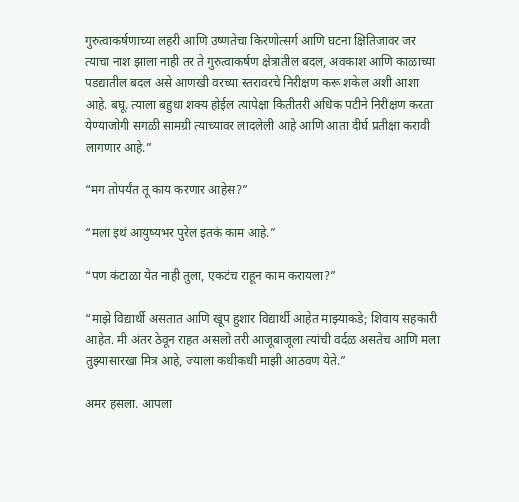गुरुत्वाकर्षणाच्या लहरी आणि उष्णतेचा किरणोत्सर्ग आणि घटना क्षितिजावर जर त्याचा नाश झाला नाही तर ते गुरुत्वाकर्षण क्षेत्रातील बदल, अवकाश आणि काळाच्या पडद्यातील बदल असे आणखी वरच्या स्तरावरचे निरीक्षण करू शकेल अशी आशा आहे. बघू. त्याला बहुधा शक्य होईल त्यापेक्षा कितीतरी अधिक पटीने निरीक्षण करता येण्याजोगी सगळी सामग्री त्याच्यावर लादलेली आहे आणि आता दीर्घ प्रतीक्षा करावी लागणार आहे.”

“मग तोपर्यंत तू काय करणार आहेस?”

“मला इथं आयुष्यभर पुरेल इतकं काम आहे.”

“पण कंटाळा येत नाही तुला, एकटंच राहून काम करायला?”

“माझे विद्यार्थी असतात आणि खूप हुशार विद्यार्थी आहेत माझ्याकडे; शिवाय सहकारी आहेत. मी अंतर ठेवून राहत असलो तरी आजूबाजूला त्यांची वर्दळ असतेच आणि मला तुझ्यासारखा मित्र आहे, ज्याला कधीकधी माझी आठवण येते.”

अमर हसला. आपला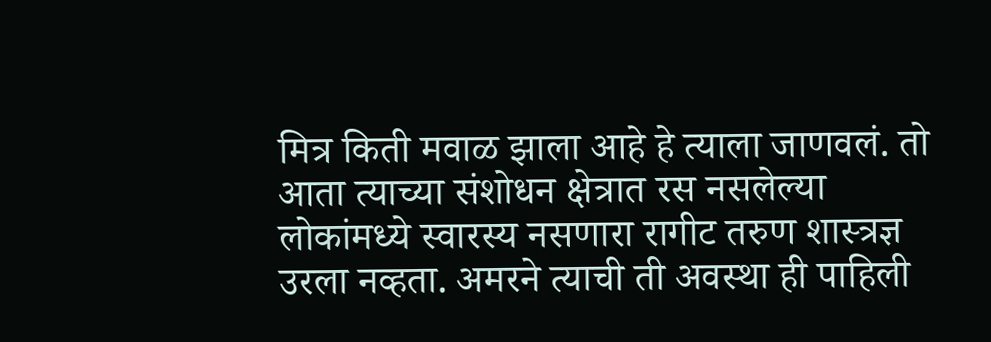मित्र किती मवाळ झाला आहे हे त्याला जाणवलं. तो आता त्याच्या संशोधन क्षेत्रात रस नसलेल्या लोकांमध्ये स्वारस्य नसणारा रागीट तरुण शास्त्रज्ञ उरला नव्हता. अमरने त्याची ती अवस्था ही पाहिली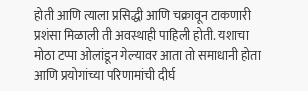होती आणि त्याला प्रसिद्धी आणि चक्रावून टाकणारी प्रशंसा मिळाली ती अवस्थाही पाहिली होती. यशाचा मोठा टप्पा ओलांडून गेल्यावर आता तो समाधानी होता आणि प्रयोगांच्या परिणामांची दीर्घ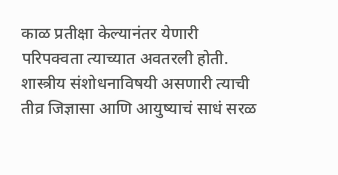काळ प्रतीक्षा केल्यानंतर येणारी परिपक्वता त्याच्यात अवतरली होती. शास्त्रीय संशोधनाविषयी असणारी त्याची तीव्र जिज्ञासा आणि आयुष्याचं साधं सरळ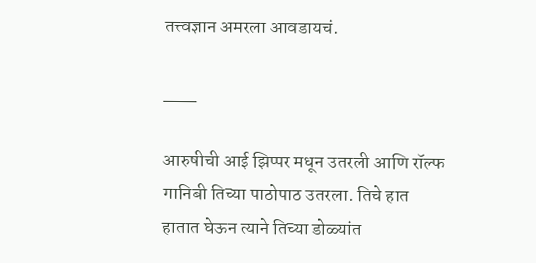तत्त्वज्ञान अमरला आवडायचं.

___

आरुषीची आई झिप्पर मधून उतरली आणि रॉल्फ गानिबी तिच्या पाठोपाठ उतरला. तिचे हात हातात घेऊन त्याने तिच्या डोळ्यांत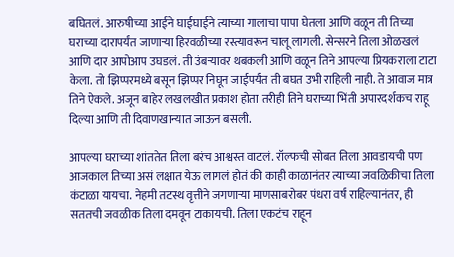बघितलं. आरुषीच्या आईने घाईघाईने त्याच्या गालाचा पापा घेतला आणि वळून ती तिच्या घराच्या दारापर्यंत जाणाऱ्या हिरवळीच्या रस्त्यावरून चालू लागली. सेन्सरने तिला ओळखलं आणि दार आपोआप उघडलं. ती उंबऱ्यावर थबकली आणि वळून तिने आपल्या प्रियकराला टाटा केला. तो झिप्परमध्ये बसून झिप्पर निघून जाईपर्यंत ती बघत उभी राहिली नाही. ते आवाज मात्र तिने ऐकले. अजून बाहेर लखलखीत प्रकाश होता तरीही तिने घराच्या भिंती अपारदर्शकच राहू दिल्या आणि ती दिवाणखान्यात जाऊन बसली.

आपल्या घराच्या शांततेत तिला बरंच आश्वस्त वाटलं. रॉल्फची सोबत तिला आवडायची पण आजकाल तिच्या असं लक्षात येऊ लागलं होतं की काही काळानंतर त्याच्या जवळिकीचा तिला कंटाळा यायचा. नेहमी तटस्थ वृत्तीने जगणाऱ्या माणसाबरोबर पंधरा वर्षं राहिल्यानंतर, ही सततची जवळीक तिला दमवून टाकायची. तिला एकटंच राहून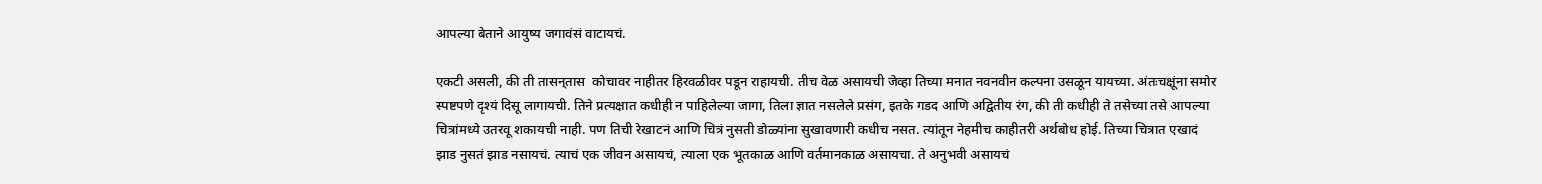आपल्या बेताने आयुष्य जगावंसं वाटायचं.

एकटी असली, की ती तासन्‌तास  कोचावर नाहीतर हिरवळीवर पडून राहायची. तीच वेळ असायची जेव्हा तिच्या मनात नवनवीन कल्पना उसळून यायच्या. अंतःचक्षूंना समोर स्पष्टपणे दृश्यं दिसू लागायची. तिने प्रत्यक्षात कधीही न पाहिलेल्या जागा, तिला ज्ञात नसलेले प्रसंग, इतके गडद आणि अद्वितीय रंग, की ती कधीही ते तसेच्या तसे आपल्या चित्रांमध्ये उतरवू शकायची नाही. पण तिची रेखाटनं आणि चित्रं नुसती डोळ्यांना सुखावणारी कधीच नसत. त्यांतून नेहमीच काहीतरी अर्थबोध होई. तिच्या चित्रात एखादं झाड नुसतं झाड नसायचं. त्याचं एक जीवन असायचं, त्याला एक भूतकाळ आणि वर्तमानकाळ असायचा. ते अनुभवी असायचं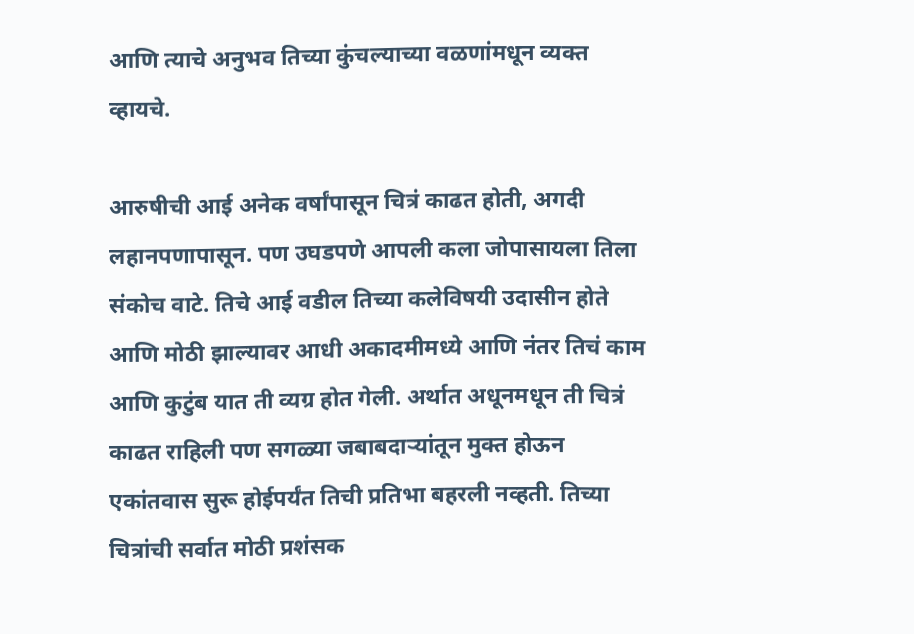आणि त्याचे अनुभव तिच्या कुंचल्याच्या वळणांमधून व्यक्त व्हायचे.

आरुषीची आई अनेक वर्षांपासून चित्रं काढत होती, अगदी लहानपणापासून. पण उघडपणे आपली कला जोपासायला तिला संकोच वाटे. तिचे आई वडील तिच्या कलेविषयी उदासीन होते आणि मोठी झाल्यावर आधी अकादमीमध्ये आणि नंतर तिचं काम आणि कुटुंब यात ती व्यग्र होत गेली. अर्थात अधूनमधून ती चित्रं काढत राहिली पण सगळ्या जबाबदाऱ्यांतून मुक्त होऊन एकांतवास सुरू होईपर्यंत तिची प्रतिभा बहरली नव्हती. तिच्या चित्रांची सर्वात मोठी प्रशंसक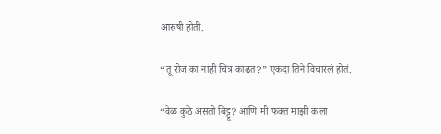आरुषी होती.

“तू रोज का नाही चित्र काढत?” एकदा तिने विचारलं होतं.

“वेळ कुठे असतो बिट्टू? आणि मी फक्त माझी कला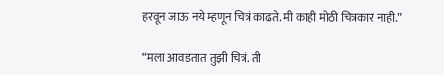हरवून जाऊ नये म्हणून चित्रं काढते. मी काही मोठी चित्रकार नाही.”

“मला आवडतात तुझी चित्रं. ती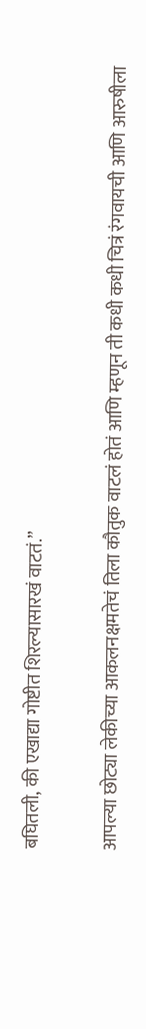बघितली, की एखाद्या गोष्टीत शिरल्यासारखं वाटतं.”

आपल्या छोट्या लेकीच्या आकलनक्षमतेचं तिला कौतुक वाटलं होतं आणि म्हणून ती कधी कधी चित्रं रंगवायची आणि आरुषीला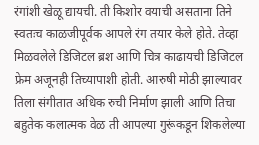रंगांशी खेळू द्यायची. ती किशोर वयाची असताना तिने स्वतःच काळजीपूर्वक आपले रंग तयार केले होते. तेव्हा मिळवलेले डिजिटल ब्रश आणि चित्र काढायची डिजिटल फ्रेम अजूनही तिच्यापाशी होती. आरुषी मोठी झाल्यावर तिला संगीतात अधिक रुची निर्माण झाली आणि तिचा बहुतेक कलात्मक वेळ ती आपल्या गुरूंकडून शिकलेल्या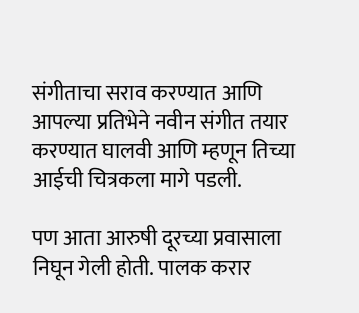संगीताचा सराव करण्यात आणि आपल्या प्रतिभेने नवीन संगीत तयार करण्यात घालवी आणि म्हणून तिच्या आईची चित्रकला मागे पडली.

पण आता आरुषी दूरच्या प्रवासाला निघून गेली होती. पालक करार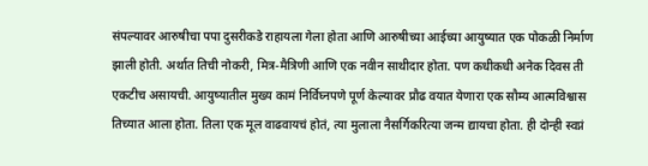संपल्यावर आरुषीचा पपा दुसरीकडे राहायला गेला होता आणि आरुषीच्या आईच्या आयुष्यात एक पोकळी निर्माण झाली होती. अर्थात तिची नोकरी, मित्र-मैत्रिणी आणि एक नवीन साथीदार होता. पण कधीकधी अनेक दिवस ती एकटीच असायची. आयुष्यातील मुख्य कामं निर्विघ्नपणे पूर्ण केल्यावर प्रौढ वयात येणारा एक सौम्य आत्मविश्वास तिच्यात आला होता. तिला एक मूल वाढवायचं होतं, त्या मुलाला नैसर्गिकरित्या जन्म द्यायचा होता. ही दोन्ही स्वप्नं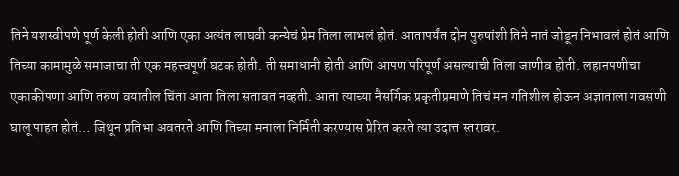तिने यशस्वीपणे पूर्ण केली होती आणि एका अत्यंत लाघवी कन्येचं प्रेम तिला लाभलं होतं. आतापर्यंत दोन पुरुषांशी तिने नातं जोडून निभावलं होतं आणि तिच्या कामामुळे समाजाचा ती एक महत्त्वपूर्ण घटक होती. ती समाधानी होती आणि आपण परिपूर्ण असल्याची तिला जाणीव होती. लहानपणीचा एकाकीपणा आणि तरुण वयातील चिंता आता तिला सतावत नव्हती. आता त्याच्या नैसर्गिक प्रकृतीप्रमाणे तिचं मन गतिशील होऊन अज्ञाताला गवसणी घालू पाहत होतं… जिथून प्रतिभा अवतरते आणि तिच्या मनाला निर्मिती करण्यास प्रेरित करते त्या उदात्त स्तरावर.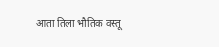आता तिला भौतिक वस्तू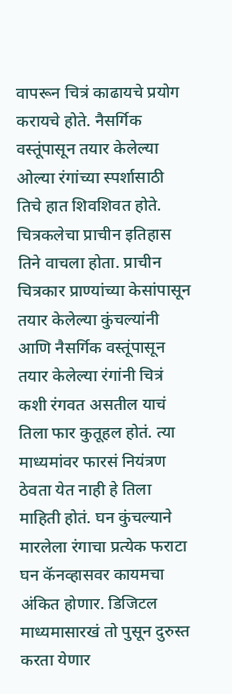वापरून चित्रं काढायचे प्रयोग करायचे होते. नैसर्गिक वस्तूंपासून तयार केलेल्या ओल्या रंगांच्या स्पर्शासाठी तिचे हात शिवशिवत होते. चित्रकलेचा प्राचीन इतिहास तिने वाचला होता. प्राचीन चित्रकार प्राण्यांच्या केसांपासून तयार केलेल्या कुंचल्यांनी आणि नैसर्गिक वस्तूंपासून तयार केलेल्या रंगांनी चित्रं कशी रंगवत असतील याचं तिला फार कुतूहल होतं. त्या माध्यमांवर फारसं नियंत्रण ठेवता येत नाही हे तिला माहिती होतं. घन कुंचल्याने मारलेला रंगाचा प्रत्येक फराटा घन कॅनव्हासवर कायमचा अंकित होणार. डिजिटल माध्यमासारखं तो पुसून दुरुस्त करता येणार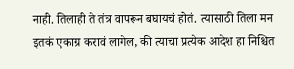नाही. तिलाही ते तंत्र वापरून बघायचं होतं. त्यासाठी तिला मन इतकं एकाग्र करावं लागेल, की त्याचा प्रत्येक आदेश हा निश्चित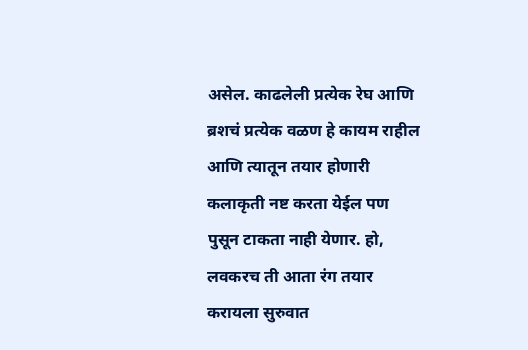असेल. काढलेली प्रत्येक रेघ आणि ब्रशचं प्रत्येक वळण हे कायम राहील आणि त्यातून तयार होणारी कलाकृती नष्ट करता येईल पण पुसून टाकता नाही येणार. हो, लवकरच ती आता रंग तयार करायला सुरुवात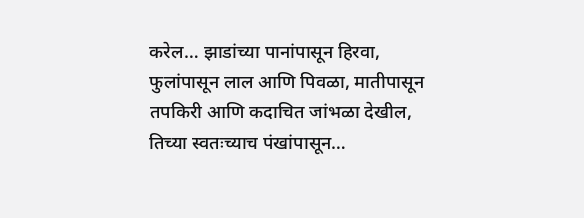करेल… झाडांच्या पानांपासून हिरवा, फुलांपासून लाल आणि पिवळा, मातीपासून तपकिरी आणि कदाचित जांभळा देखील, तिच्या स्वतःच्याच पंखांपासून…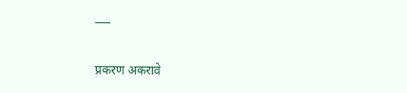___

प्रकरण अकरावे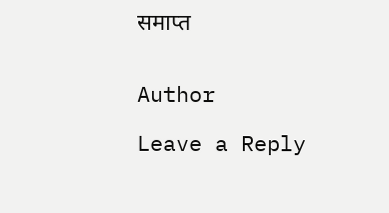समाप्त


Author

Leave a Reply